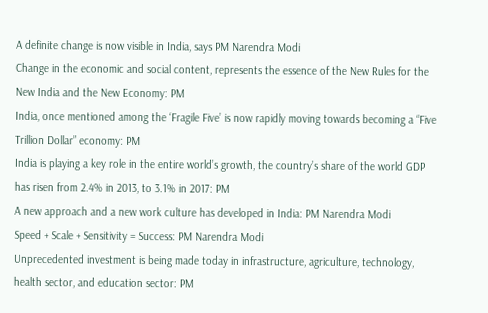A definite change is now visible in India, says PM Narendra Modi
Change in the economic and social content, represents the essence of the New Rules for the New India and the New Economy: PM
India, once mentioned among the ‘Fragile Five’ is now rapidly moving towards becoming a “Five Trillion Dollar” economy: PM
India is playing a key role in the entire world’s growth, the country’s share of the world GDP has risen from 2.4% in 2013, to 3.1% in 2017: PM
A new approach and a new work culture has developed in India: PM Narendra Modi
Speed + Scale + Sensitivity = Success: PM Narendra Modi
Unprecedented investment is being made today in infrastructure, agriculture, technology, health sector, and education sector: PM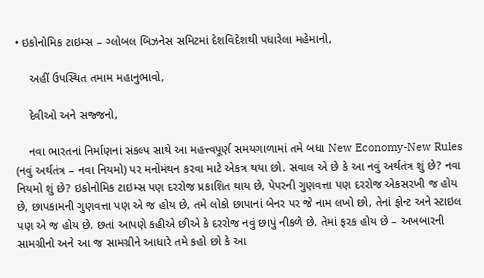• ઇકોનોમિક ટાઇમ્સ – ગ્લોબલ બિઝનેસ સમિટમાં દેશવિદેશથી પધારેલા મહેમાનો,

    અહીં ઉપસ્થિત તમામ મહાનુભાવો,

    દેવીઓ અને સજ્જનો,

    નવા ભારતનાં નિર્માણનાં સંકલ્પ સાથે આ મહત્ત્વપૂર્ણ સમયગાળામાં તમે બધા New Economy-New Rules (નવું અર્થતંત્ર – નવા નિયમો) પર મનોમંથન કરવા માટે એકત્ર થયા છો. સવાલ એ છે કે આ નવું અર્થતંત્ર શું છે? નવા નિયમો શું છે? ઇકોનોમિક ટાઇમ્સ પણ દરરોજ પ્રકાશિત થાય છે, પેપરની ગુણવત્તા પણ દરરોજ એકસરખી જ હોય છે, છાપકામની ગુણવત્તા પણ એ જ હોય છે, તમે લોકો છાપાનાં બેનર પર જે નામ લખો છો, તેનાં ફોન્ટ અને સ્ટાઇલ પણ એ જ હોય છે. છતાં આપણે કહીએ છીએ કે દરરોજ નવું છાપું નીકળે છે. તેમાં ફરક હોય છે – અખબારની સામગ્રીનો અને આ જ સામગ્રીને આધારે તમે કહો છો કે આ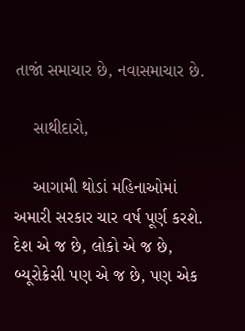તાજાં સમાચાર છે, નવાસમાચાર છે.

    સાથીદારો,

    આગામી થોડાં મહિનાઓમાં અમારી સરકાર ચાર વર્ષ પૂર્ણ કરશે. દેશ એ જ છે, લોકો એ જ છે, બ્યૂરોક્રેસી પણ એ જ છે, પણ એક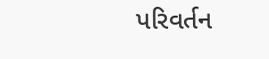પરિવર્તન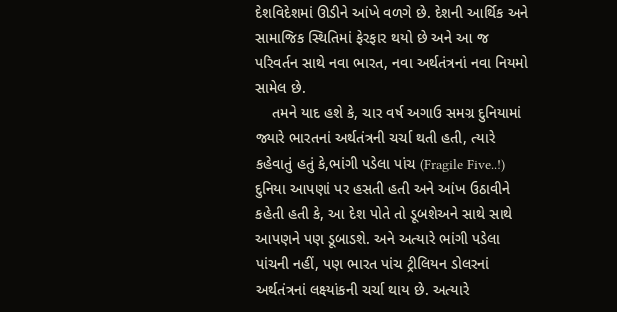દેશવિદેશમાં ઊડીને આંખે વળગે છે. દેશની આર્થિક અને સામાજિક સ્થિતિમાં ફેરફાર થયો છે અને આ જ પરિવર્તન સાથે નવા ભારત, નવા અર્થતંત્રનાં નવા નિયમો સામેલ છે.
    તમને યાદ હશે કે, ચાર વર્ષ અગાઉ સમગ્ર દુનિયામાં જ્યારે ભારતનાં અર્થતંત્રની ચર્ચા થતી હતી, ત્યારે કહેવાતું હતું કે,ભાંગી પડેલા પાંચ (Fragile Five..!) દુનિયા આપણાં પર હસતી હતી અને આંખ ઉઠાવીને કહેતી હતી કે, આ દેશ પોતે તો ડૂબશેઅને સાથે સાથે આપણને પણ ડૂબાડશે. અને અત્યારે ભાંગી પડેલા પાંચની નહીં, પણ ભારત પાંચ ટ્રીલિયન ડોલરનાં અર્થતંત્રનાં લક્ષ્યાંકની ચર્ચા થાય છે. અત્યારે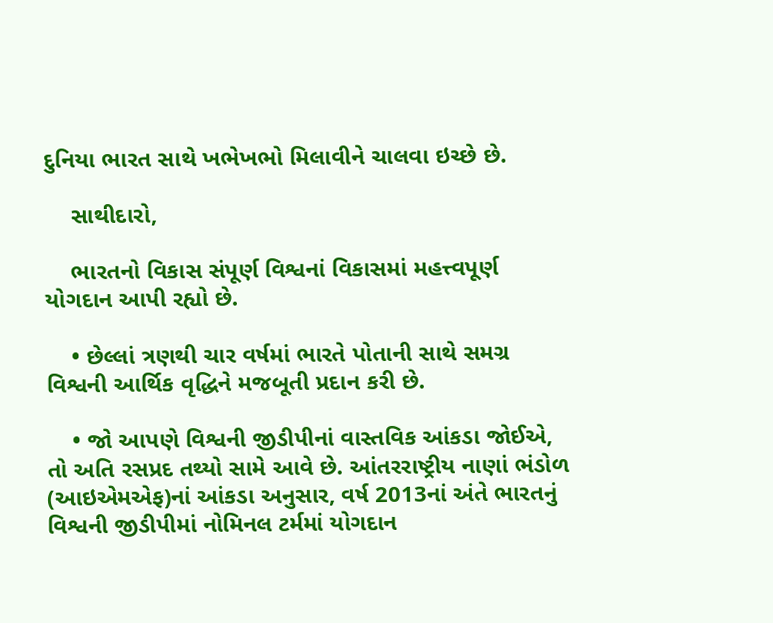દુનિયા ભારત સાથે ખભેખભો મિલાવીને ચાલવા ઇચ્છે છે.

    સાથીદારો,

    ભારતનો વિકાસ સંપૂર્ણ વિશ્વનાં વિકાસમાં મહત્ત્વપૂર્ણ યોગદાન આપી રહ્યો છે.

    • છેલ્લાં ત્રણથી ચાર વર્ષમાં ભારતે પોતાની સાથે સમગ્ર વિશ્વની આર્થિક વૃદ્ધિને મજબૂતી પ્રદાન કરી છે.

    • જો આપણે વિશ્વની જીડીપીનાં વાસ્તવિક આંકડા જોઈએ, તો અતિ રસપ્રદ તથ્યો સામે આવે છે. આંતરરાષ્ટ્રીય નાણાં ભંડોળ (આઇએમએફ)નાં આંકડા અનુસાર, વર્ષ 2013નાં અંતે ભારતનું વિશ્વની જીડીપીમાં નોમિનલ ટર્મમાં યોગદાન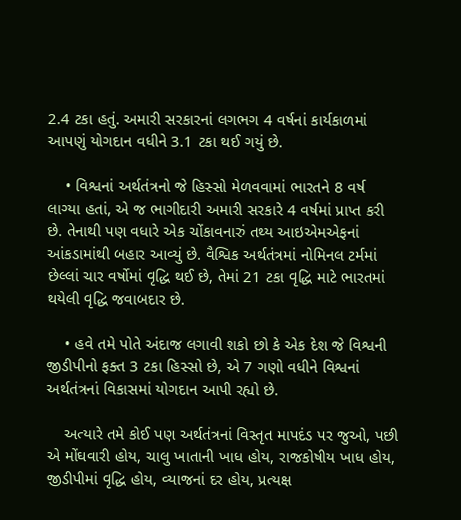2.4 ટકા હતું. અમારી સરકારનાં લગભગ 4 વર્ષનાં કાર્યકાળમાં આપણું યોગદાન વધીને 3.1 ટકા થઈ ગયું છે.

    • વિશ્વનાં અર્થતંત્રનો જે હિસ્સો મેળવવામાં ભારતને 8 વર્ષ લાગ્યા હતાં, એ જ ભાગીદારી અમારી સરકારે 4 વર્ષમાં પ્રાપ્ત કરી છે. તેનાથી પણ વધારે એક ચોંકાવનારું તથ્ય આઇએમએફનાં આંકડામાંથી બહાર આવ્યું છે. વૈશ્વિક અર્થતંત્રમાં નોમિનલ ટર્મમાં છેલ્લાં ચાર વર્ષોમાં વૃદ્ધિ થઈ છે, તેમાં 21 ટકા વૃદ્ધિ માટે ભારતમાં થયેલી વૃદ્ધિ જવાબદાર છે.

    • હવે તમે પોતે અંદાજ લગાવી શકો છો કે એક દેશ જે વિશ્વની જીડીપીનો ફક્ત 3 ટકા હિસ્સો છે, એ 7 ગણો વધીને વિશ્વનાં અર્થતંત્રનાં વિકાસમાં યોગદાન આપી રહ્યો છે.

    અત્યારે તમે કોઈ પણ અર્થતંત્રનાં વિસ્તૃત માપદંડ પર જુઓ, પછી એ મોંઘવારી હોય, ચાલુ ખાતાની ખાધ હોય, રાજકોષીય ખાધ હોય, જીડીપીમાં વૃદ્ધિ હોય, વ્યાજનાં દર હોય, પ્રત્યક્ષ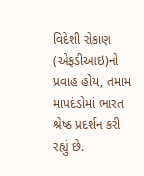વિદેશી રોકાણ (એફડીઆઇ)નો પ્રવાહ હોય, તમામ માપદંડોમાં ભારત શ્રેષ્ઠ પ્રદર્શન કરી રહ્યું છે.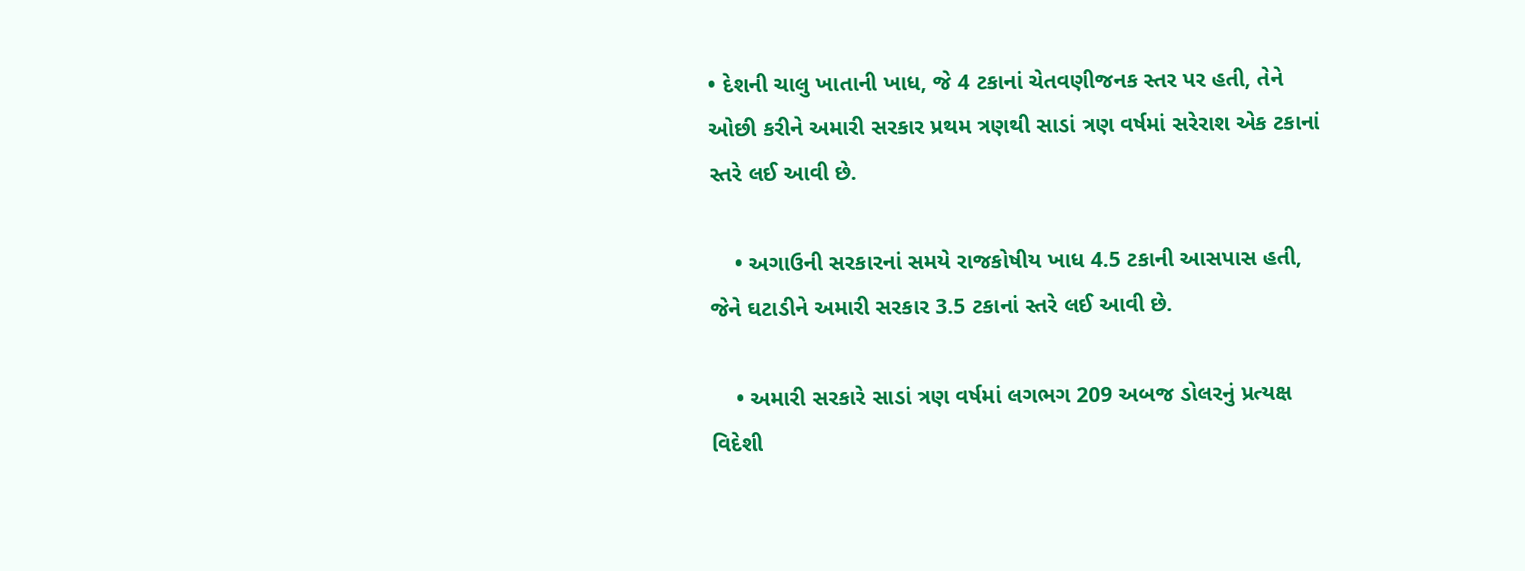• દેશની ચાલુ ખાતાની ખાધ, જે 4 ટકાનાં ચેતવણીજનક સ્તર પર હતી, તેને ઓછી કરીને અમારી સરકાર પ્રથમ ત્રણથી સાડાં ત્રણ વર્ષમાં સરેરાશ એક ટકાનાં સ્તરે લઈ આવી છે.

    • અગાઉની સરકારનાં સમયે રાજકોષીય ખાધ 4.5 ટકાની આસપાસ હતી, જેને ઘટાડીને અમારી સરકાર 3.5 ટકાનાં સ્તરે લઈ આવી છે.

    • અમારી સરકારે સાડાં ત્રણ વર્ષમાં લગભગ 209 અબજ ડોલરનું પ્રત્યક્ષ વિદેશી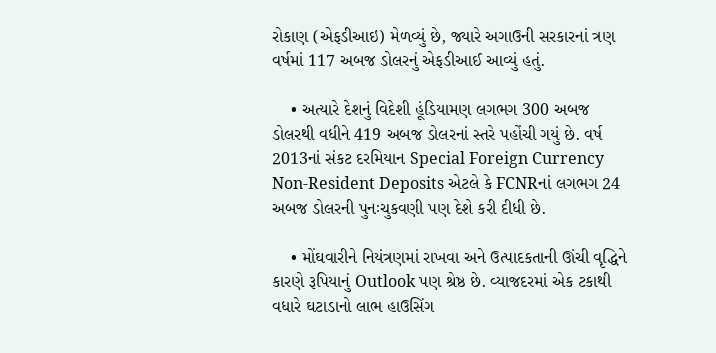રોકાણ (એફડીઆઇ) મેળવ્યું છે, જ્યારે અગાઉની સરકારનાં ત્રણ વર્ષમાં 117 અબજ ડોલરનું એફડીઆઈ આવ્યું હતું.

    • અત્યારે દેશનું વિદેશી હૂંડિયામણ લગભગ 300 અબજ ડોલરથી વધીને 419 અબજ ડોલરનાં સ્તરે પહોંચી ગયું છે. વર્ષ 2013નાં સંકટ દરમિયાન Special Foreign Currency Non-Resident Deposits એટલે કે FCNRનાં લગભગ 24 અબજ ડોલરની પુનઃચુકવણી પણ દેશે કરી દીધી છે.

    • મોંઘવારીને નિયંત્રણમાં રાખવા અને ઉત્પાદકતાની ઊંચી વૃદ્ધિને કારણે રૂપિયાનું Outlook પણ શ્રેષ્ઠ છે. વ્યાજદરમાં એક ટકાથી વધારે ઘટાડાનો લાભ હાઉસિંગ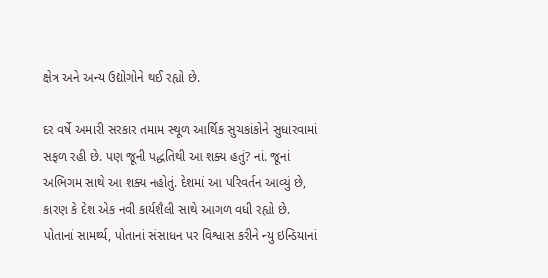ક્ષેત્ર અને અન્ય ઉદ્યોગોને થઈ રહ્યો છે.

દર વર્ષે અમારી સરકાર તમામ સ્થૂળ આર્થિક સુચકાંકોને સુધારવામાં સફળ રહી છે. પણ જૂની પદ્ધતિથી આ શક્ય હતું? નાં. જૂનાં અભિગમ સાથે આ શક્ય નહોતું. દેશમાં આ પરિવર્તન આવ્યું છે, કારણ કે દેશ એક નવી કાર્યશૈલી સાથે આગળ વધી રહ્યો છે. પોતાનાં સામર્થ્ય, પોતાનાં સંસાધન પર વિશ્વાસ કરીને ન્યુ ઇન્ડિયાનાં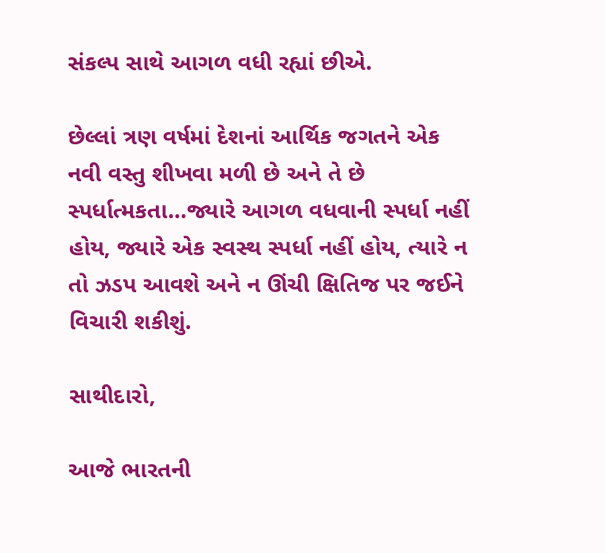સંકલ્પ સાથે આગળ વધી રહ્યાં છીએ.

છેલ્લાં ત્રણ વર્ષમાં દેશનાં આર્થિક જગતને એક નવી વસ્તુ શીખવા મળી છે અને તે છે સ્પર્ધાત્મકતા…જ્યારે આગળ વધવાની સ્પર્ધા નહીં હોય, જ્યારે એક સ્વસ્થ સ્પર્ધા નહીં હોય, ત્યારે ન તો ઝડપ આવશે અને ન ઊંચી ક્ષિતિજ પર જઈને વિચારી શકીશું.

સાથીદારો,

આજે ભારતની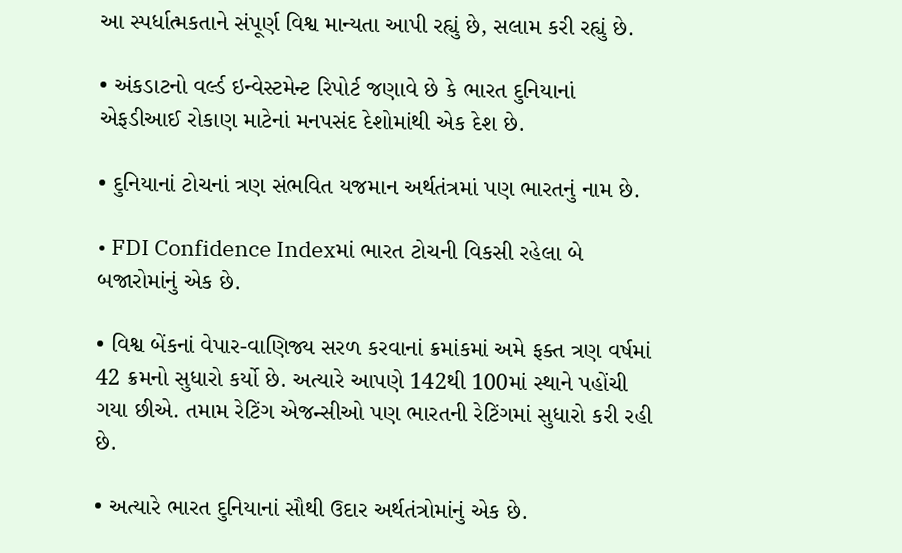આ સ્પર્ધાત્મકતાને સંપૂર્ણ વિશ્વ માન્યતા આપી રહ્યું છે, સલામ કરી રહ્યું છે.

• અંકડાટનો વર્લ્ડ ઇન્વેસ્ટમેન્ટ રિપોર્ટ જણાવે છે કે ભારત દુનિયાનાં એફડીઆઈ રોકાણ માટેનાં મનપસંદ દેશોમાંથી એક દેશ છે.

• દુનિયાનાં ટોચનાં ત્રણ સંભવિત યજમાન અર્થતંત્રમાં પણ ભારતનું નામ છે.

• FDI Confidence Indexમાં ભારત ટોચની વિકસી રહેલા બે બજારોમાંનું એક છે.

• વિશ્વ બેંકનાં વેપાર-વાણિજ્ય સરળ કરવાનાં ક્રમાંકમાં અમે ફક્ત ત્રણ વર્ષમાં 42 ક્રમનો સુધારો કર્યો છે. અત્યારે આપણે 142થી 100માં સ્થાને પહોંચી ગયા છીએ. તમામ રેટિંગ એજન્સીઓ પણ ભારતની રેટિંગમાં સુધારો કરી રહી છે.

• અત્યારે ભારત દુનિયાનાં સૌથી ઉદાર અર્થતંત્રોમાંનું એક છે.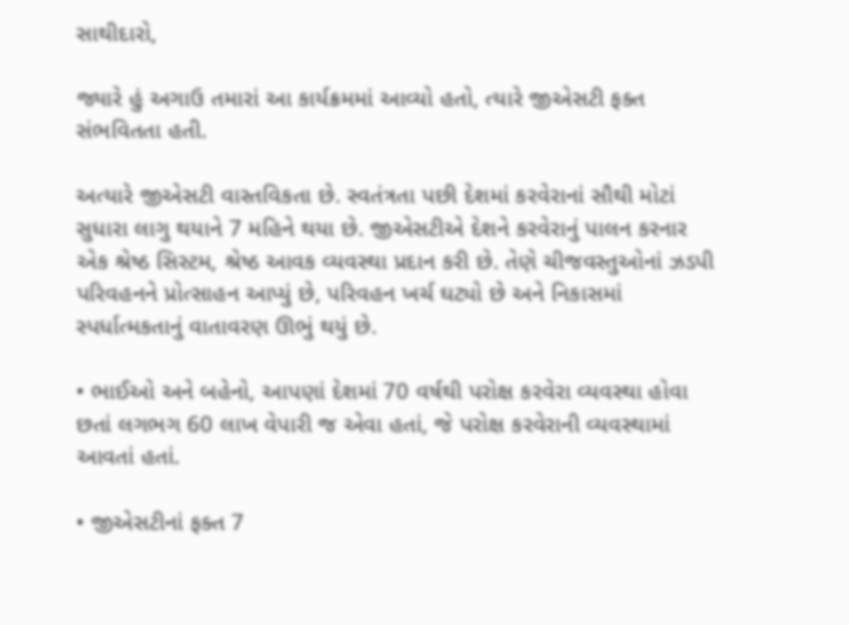સાથીદારો,

જ્યારે હું અગાઉ તમારાં આ કાર્યક્રમમાં આવ્યો હતો, ત્યારે જીએસટી ફક્ત સંભવિતતા હતી.

અત્યારે જીએસટી વાસ્તવિકતા છે. સ્વતંત્રતા પછી દેશમાં કરવેરાનાં સૌથી મોટાં સુધારા લાગુ થયાને 7 મહિને થયા છે. જીએસટીએ દેશને કરવેરાનું પાલન કરનાર એક શ્રેષ્ઠ સિસ્ટમ, શ્રેષ્ઠ આવક વ્યવસ્થા પ્રદાન કરી છે. તેણે ચીજવસ્તુઓનાં ઝડપી પરિવહનને પ્રોત્સાહન આપ્યું છે, પરિવહન ખર્ચ ઘટ્યો છે અને નિકાસમાં સ્પર્ધાત્મકતાનું વાતાવરણ ઊભું થયું છે.

• ભાઈઓ અને બહેનો, આપણાં દેશમાં 70 વર્ષથી પરોક્ષ કરવેરા વ્યવસ્થા હોવા છતાં લગભગ 60 લાખ વેપારી જ એવા હતાં, જે પરોક્ષ કરવેરાની વ્યવસ્થામાં આવતાં હતાં.

• જીએસટીનાં ફક્ત 7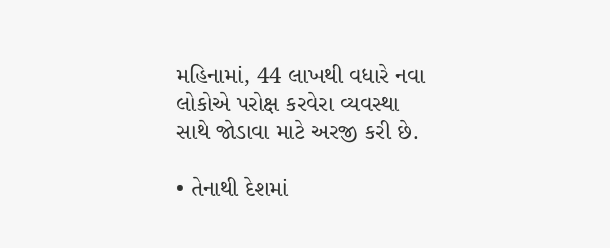મહિનામાં, 44 લાખથી વધારે નવા લોકોએ પરોક્ષ કરવેરા વ્યવસ્થા સાથે જોડાવા માટે અરજી કરી છે.

• તેનાથી દેશમાં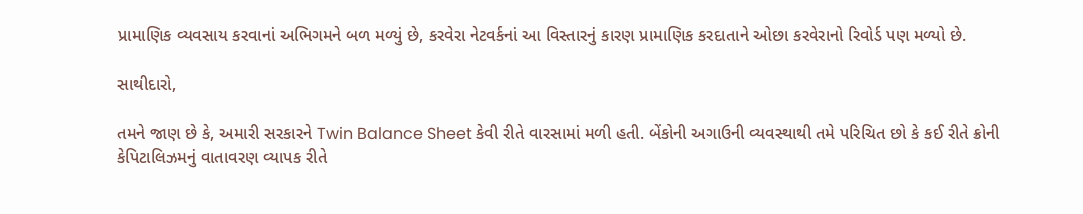પ્રામાણિક વ્યવસાય કરવાનાં અભિગમને બળ મળ્યું છે, કરવેરા નેટવર્કનાં આ વિસ્તારનું કારણ પ્રામાણિક કરદાતાને ઓછા કરવેરાનો રિવોર્ડ પણ મળ્યો છે.

સાથીદારો,

તમને જાણ છે કે, અમારી સરકારને Twin Balance Sheet કેવી રીતે વારસામાં મળી હતી. બેંકોની અગાઉની વ્યવસ્થાથી તમે પરિચિત છો કે કઈ રીતે ક્રોની કેપિટાલિઝમનું વાતાવરણ વ્યાપક રીતે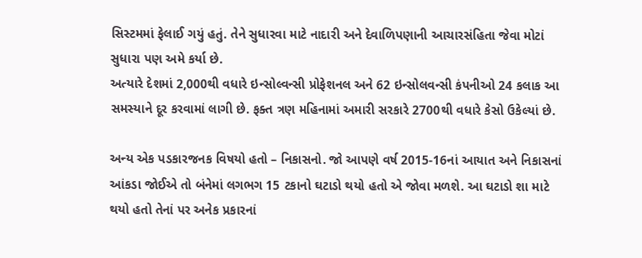સિસ્ટમમાં ફેલાઈ ગયું હતું. તેને સુધારવા માટે નાદારી અને દેવાળિપણાની આચારસંહિતા જેવા મોટાં સુધારા પણ અમે કર્યા છે.
અત્યારે દેશમાં 2,000થી વધારે ઇન્સોલ્વન્સી પ્રોફેશનલ અને 62 ઇન્સોલવન્સી કંપનીઓ 24 કલાક આ સમસ્યાને દૂર કરવામાં લાગી છે. ફક્ત ત્રણ મહિનામાં અમારી સરકારે 2700થી વધારે કેસો ઉકેલ્યાં છે.

અન્ય એક પડકારજનક વિષયો હતો – નિકાસનો. જો આપણે વર્ષ 2015-16નાં આયાત અને નિકાસનાં આંકડા જોઈએ તો બંનેમાં લગભગ 15 ટકાનો ઘટાડો થયો હતો એ જોવા મળશે. આ ઘટાડો શા માટે થયો હતો તેનાં પર અનેક પ્રકારનાં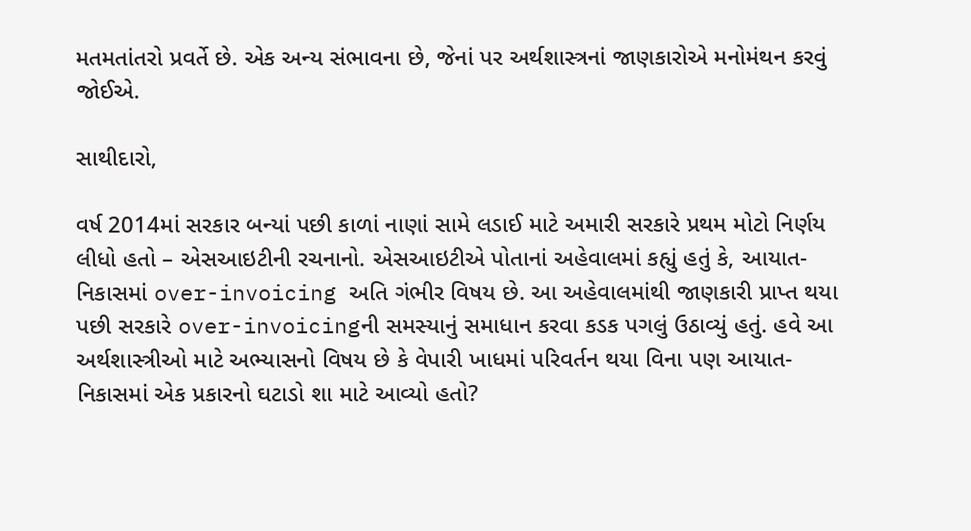મતમતાંતરો પ્રવર્તે છે. એક અન્ય સંભાવના છે, જેનાં પર અર્થશાસ્ત્રનાં જાણકારોએ મનોમંથન કરવું જોઈએ.

સાથીદારો,

વર્ષ 2014માં સરકાર બન્યાં પછી કાળાં નાણાં સામે લડાઈ માટે અમારી સરકારે પ્રથમ મોટો નિર્ણય લીધો હતો – એસઆઇટીની રચનાનો. એસઆઇટીએ પોતાનાં અહેવાલમાં કહ્યું હતું કે, આયાત-નિકાસમાં over-invoicing અતિ ગંભીર વિષય છે. આ અહેવાલમાંથી જાણકારી પ્રાપ્ત થયા પછી સરકારે over-invoicingની સમસ્યાનું સમાધાન કરવા કડક પગલું ઉઠાવ્યું હતું. હવે આ અર્થશાસ્ત્રીઓ માટે અભ્યાસનો વિષય છે કે વેપારી ખાધમાં પરિવર્તન થયા વિના પણ આયાત-નિકાસમાં એક પ્રકારનો ઘટાડો શા માટે આવ્યો હતો?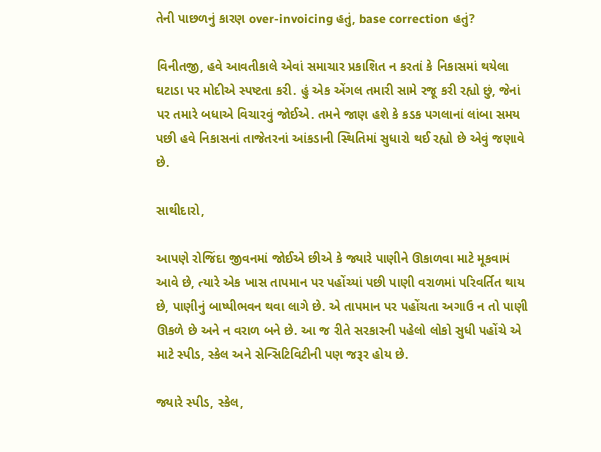તેની પાછળનું કારણ over-invoicing હતું, base correction હતું?

વિનીતજી, હવે આવતીકાલે એવાં સમાચાર પ્રકાશિત ન કરતાં કે નિકાસમાં થયેલા ઘટાડા પર મોદીએ સ્પષ્ટતા કરી. હું એક એંગલ તમારી સામે રજૂ કરી રહ્યો છું, જેનાં પર તમારે બધાએ વિચારવું જોઈએ. તમને જાણ હશે કે કડક પગલાનાં લાંબા સમય પછી હવે નિકાસનાં તાજેતરનાં આંકડાની સ્થિતિમાં સુધારો થઈ રહ્યો છે એવું જણાવે છે.

સાથીદારો,

આપણે રોજિંદા જીવનમાં જોઈએ છીએ કે જ્યારે પાણીને ઊકાળવા માટે મૂકવામં આવે છે, ત્યારે એક ખાસ તાપમાન પર પહોંચ્યાં પછી પાણી વરાળમાં પરિવર્તિત થાય છે, પાણીનું બાષ્પીભવન થવા લાગે છે. એ તાપમાન પર પહોંચતા અગાઉ ન તો પાણી ઊકળે છે અને ન વરાળ બને છે. આ જ રીતે સરકારની પહેલો લોકો સુધી પહોંચે એ માટે સ્પીડ, સ્કેલ અને સેન્સિટિવિટીની પણ જરૂર હોય છે.

જ્યારે સ્પીડ, સ્કેલ,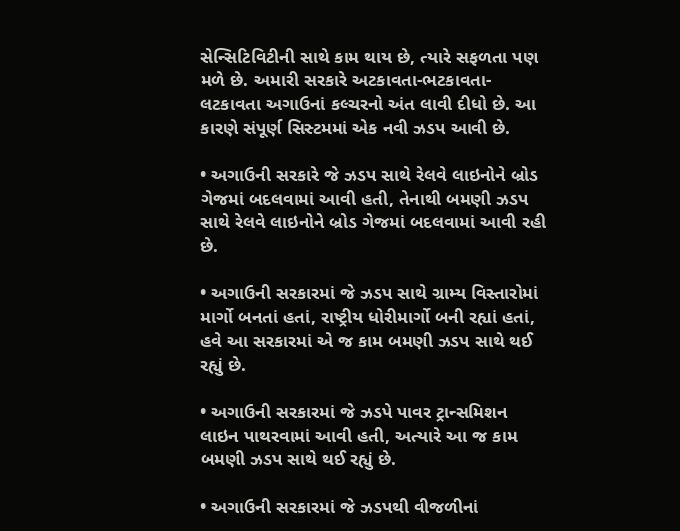સેન્સિટિવિટીની સાથે કામ થાય છે, ત્યારે સફળતા પણ મળે છે. અમારી સરકારે અટકાવતા-ભટકાવતા-લટકાવતા અગાઉનાં કલ્ચરનો અંત લાવી દીધો છે. આ કારણે સંપૂર્ણ સિસ્ટમમાં એક નવી ઝડપ આવી છે.

• અગાઉની સરકારે જે ઝડપ સાથે રેલવે લાઇનોને બ્રોડ ગેજમાં બદલવામાં આવી હતી, તેનાથી બમણી ઝડપ સાથે રેલવે લાઇનોને બ્રોડ ગેજમાં બદલવામાં આવી રહી છે.

• અગાઉની સરકારમાં જે ઝડપ સાથે ગ્રામ્ય વિસ્તારોમાં માર્ગો બનતાં હતાં, રાષ્ટ્રીય ધોરીમાર્ગો બની રહ્યાં હતાં, હવે આ સરકારમાં એ જ કામ બમણી ઝડપ સાથે થઈ રહ્યું છે.

• અગાઉની સરકારમાં જે ઝડપે પાવર ટ્રાન્સમિશન લાઇન પાથરવામાં આવી હતી, અત્યારે આ જ કામ બમણી ઝડપ સાથે થઈ રહ્યું છે.

• અગાઉની સરકારમાં જે ઝડપથી વીજળીનાં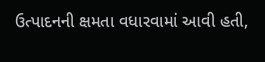ઉત્પાદનની ક્ષમતા વધારવામાં આવી હતી,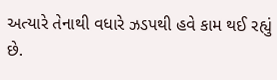અત્યારે તેનાથી વધારે ઝડપથી હવે કામ થઈ રહ્યું છે.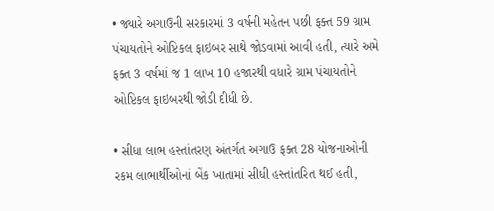• જ્યારે અગાઉની સરકારમાં 3 વર્ષની મહેતન પછી ફક્ત 59 ગ્રામ પંચાયતોને ઓપ્ટિકલ ફાઇબર સાથે જોડવામાં આવી હતી, ત્યારે અમે ફક્ત 3 વર્ષમાં જ 1 લાખ 10 હજારથી વધારે ગ્રામ પંચાયતોને ઓપ્ટિકલ ફાઇબરથી જોડી દીધી છે.

• સીધા લાભ હસ્તાંતરણ અંતર્ગત અગાઉ ફક્ત 28 યોજનાઓની રકમ લાભાર્થીઓનાં બેંક ખાતામાં સીધી હસ્તાંતરિત થઈ હતી,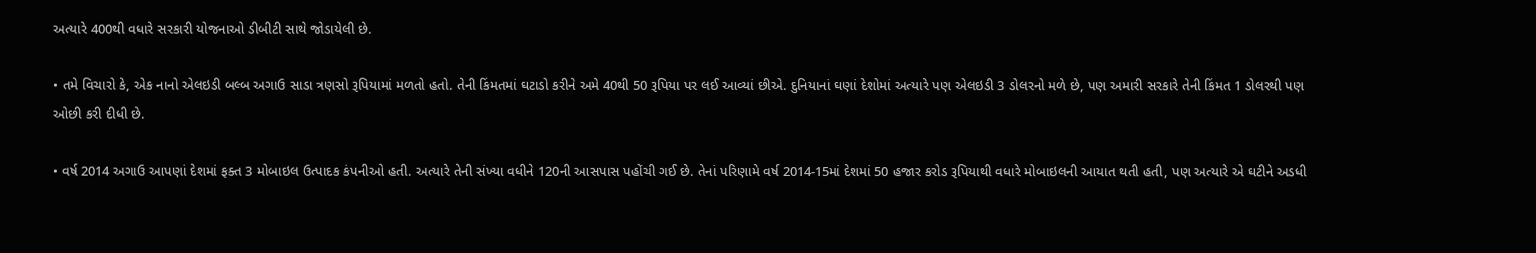અત્યારે 400થી વધારે સરકારી યોજનાઓ ડીબીટી સાથે જોડાયેલી છે.

• તમે વિચારો કે, એક નાનો એલઇડી બલ્બ અગાઉ સાડા ત્રણસો રૂપિયામાં મળતો હતો. તેની કિંમતમાં ઘટાડો કરીને અમે 40થી 50 રૂપિયા પર લઈ આવ્યાં છીએ. દુનિયાનાં ઘણાં દેશોમાં અત્યારે પણ એલઇડી 3 ડોલરનો મળે છે, પણ અમારી સરકારે તેની કિંમત 1 ડોલરથી પણ ઓછી કરી દીધી છે.

• વર્ષ 2014 અગાઉ આપણાં દેશમાં ફક્ત 3 મોબાઇલ ઉત્પાદક કંપનીઓ હતી. અત્યારે તેની સંખ્યા વધીને 120ની આસપાસ પહોંચી ગઈ છે. તેનાં પરિણામે વર્ષ 2014-15માં દેશમાં 50 હજાર કરોડ રૂપિયાથી વધારે મોબાઇલની આયાત થતી હતી, પણ અત્યારે એ ઘટીને અડધી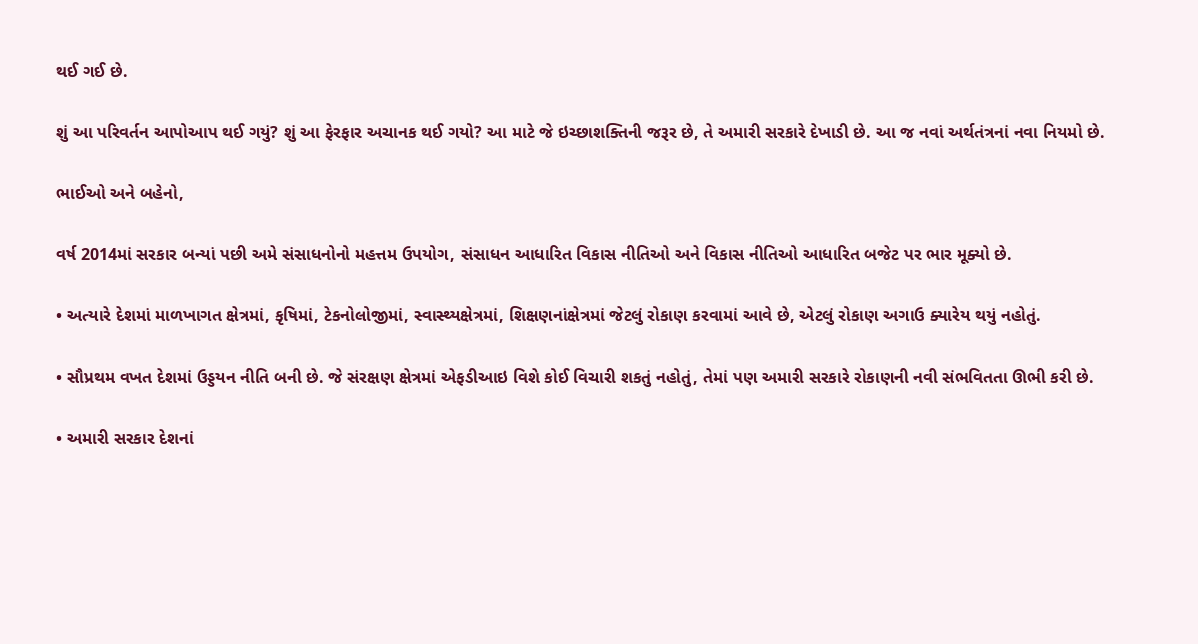થઈ ગઈ છે.

શું આ પરિવર્તન આપોઆપ થઈ ગયું? શું આ ફેરફાર અચાનક થઈ ગયો? આ માટે જે ઇચ્છાશક્તિની જરૂર છે, તે અમારી સરકારે દેખાડી છે. આ જ નવાં અર્થતંત્રનાં નવા નિયમો છે.

ભાઈઓ અને બહેનો,

વર્ષ 2014માં સરકાર બન્યાં પછી અમે સંસાધનોનો મહત્તમ ઉપયોગ, સંસાધન આધારિત વિકાસ નીતિઓ અને વિકાસ નીતિઓ આધારિત બજેટ પર ભાર મૂક્યો છે.

• અત્યારે દેશમાં માળખાગત ક્ષેત્રમાં, કૃષિમાં, ટેકનોલોજીમાં, સ્વાસ્થ્યક્ષેત્રમાં, શિક્ષણનાંક્ષેત્રમાં જેટલું રોકાણ કરવામાં આવે છે, એટલું રોકાણ અગાઉ ક્યારેય થયું નહોતું.

• સૌપ્રથમ વખત દેશમાં ઉડ્ડયન નીતિ બની છે. જે સંરક્ષણ ક્ષેત્રમાં એફડીઆઇ વિશે કોઈ વિચારી શકતું નહોતું, તેમાં પણ અમારી સરકારે રોકાણની નવી સંભવિતતા ઊભી કરી છે.

• અમારી સરકાર દેશનાં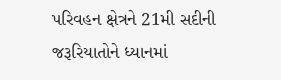પરિવહન ક્ષેત્રને 21મી સદીની જરૂરિયાતોને ધ્યાનમાં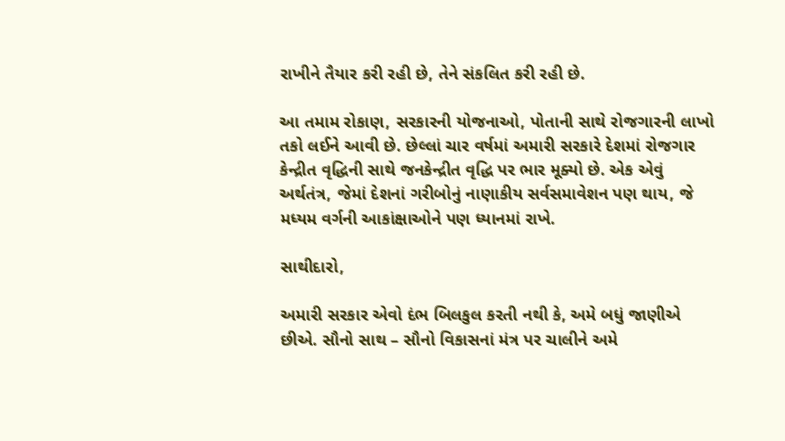રાખીને તૈયાર કરી રહી છે, તેને સંકલિત કરી રહી છે.

આ તમામ રોકાણ, સરકારની યોજનાઓ, પોતાની સાથે રોજગારની લાખો તકો લઈને આવી છે. છેલ્લાં ચાર વર્ષમાં અમારી સરકારે દેશમાં રોજગાર કેન્દ્રીત વૃદ્ધિની સાથે જનકેન્દ્રીત વૃદ્ધિ પર ભાર મૂક્યો છે. એક એવું અર્થતંત્ર, જેમાં દેશનાં ગરીબોનું નાણાકીય સર્વસમાવેશન પણ થાય, જે મધ્યમ વર્ગની આકાંક્ષાઓને પણ ધ્યાનમાં રાખે.

સાથીદારો,

અમારી સરકાર એવો દંભ બિલકુલ કરતી નથી કે, અમે બધું જાણીએ છીએ. સૌનો સાથ – સૌનો વિકાસનાં મંત્ર પર ચાલીને અમે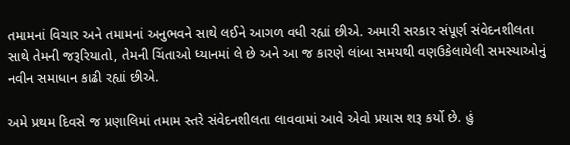તમામનાં વિચાર અને તમામનાં અનુભવને સાથે લઈને આગળ વધી રહ્યાં છીએ. અમારી સરકાર સંપૂર્ણ સંવેદનશીલતા સાથે તેમની જરૂરિયાતો, તેમની ચિંતાઓ ધ્યાનમાં લે છે અને આ જ કારણે લાંબા સમયથી વણઉકેલાયેલી સમસ્યાઓનું નવીન સમાધાન કાઢી રહ્યાં છીએ.

અમે પ્રથમ દિવસે જ પ્રણાલિમાં તમામ સ્તરે સંવેદનશીલતા લાવવામાં આવે એવો પ્રયાસ શરૂ કર્યો છે. હું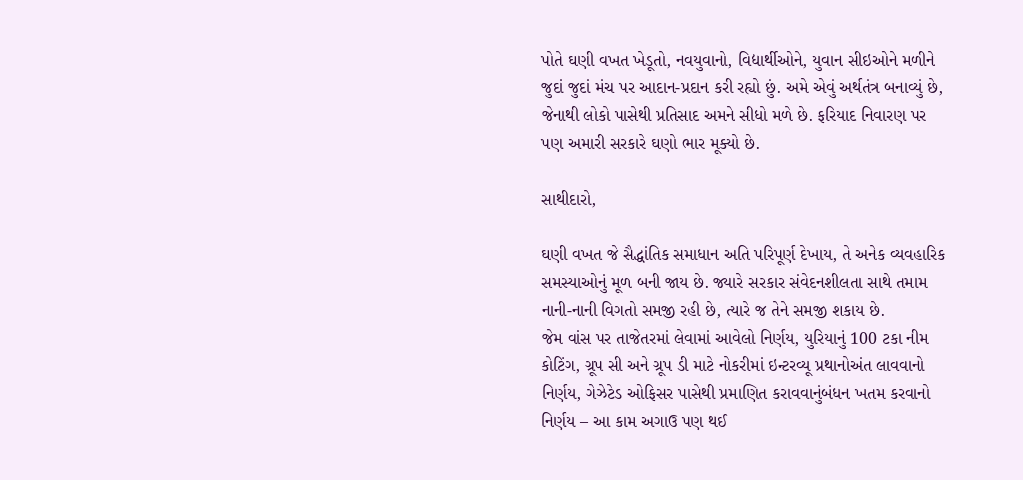પોતે ઘણી વખત ખેડૂતો, નવયુવાનો, વિદ્યાર્થીઓને, યુવાન સીઇઓને મળીને જુદાં જુદાં મંચ પર આદાન-પ્રદાન કરી રહ્યો છું. અમે એવું અર્થતંત્ર બનાવ્યું છે, જેનાથી લોકો પાસેથી પ્રતિસાદ અમને સીધો મળે છે. ફરિયાદ નિવારણ પર પણ અમારી સરકારે ઘણો ભાર મૂક્યો છે.

સાથીદારો,

ઘણી વખત જે સૈદ્ધાંતિક સમાધાન અતિ પરિપૂર્ણ દેખાય, તે અનેક વ્યવહારિક સમસ્યાઓનું મૂળ બની જાય છે. જ્યારે સરકાર સંવેદનશીલતા સાથે તમામ નાની-નાની વિગતો સમજી રહી છે, ત્યારે જ તેને સમજી શકાય છે.
જેમ વાંસ પર તાજેતરમાં લેવામાં આવેલો નિર્ણય, યુરિયાનું 100 ટકા નીમ કોટિંગ, ગ્રૂપ સી અને ગ્રૂપ ડી માટે નોકરીમાં ઇન્ટરવ્યૂ પ્રથાનોઅંત લાવવાનો નિર્ણય, ગેઝેટેડ ઓફિસર પાસેથી પ્રમાણિત કરાવવાનુંબંધન ખતમ કરવાનો નિર્ણય – આ કામ અગાઉ પણ થઈ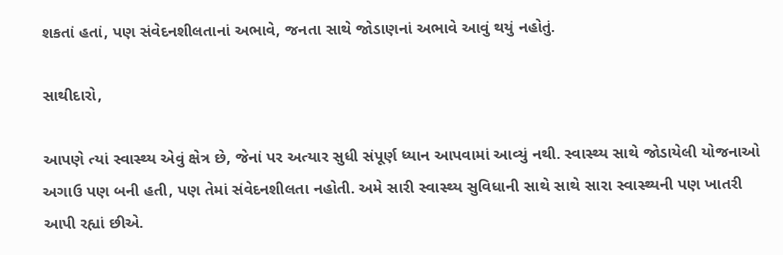શકતાં હતાં, પણ સંવેદનશીલતાનાં અભાવે, જનતા સાથે જોડાણનાં અભાવે આવું થયું નહોતું.

સાથીદારો,

આપણે ત્યાં સ્વાસ્થ્ય એવું ક્ષેત્ર છે, જેનાં પર અત્યાર સુધી સંપૂર્ણ ધ્યાન આપવામાં આવ્યું નથી. સ્વાસ્થ્ય સાથે જોડાયેલી યોજનાઓ અગાઉ પણ બની હતી, પણ તેમાં સંવેદનશીલતા નહોતી. અમે સારી સ્વાસ્થ્ય સુવિધાની સાથે સાથે સારા સ્વાસ્થ્યની પણ ખાતરી આપી રહ્યાં છીએ.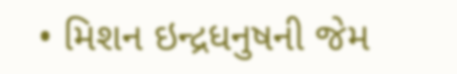• મિશન ઇન્દ્રધનુષની જેમ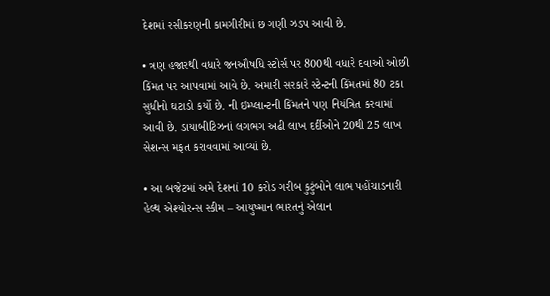દેશમાં રસીકરણની કામગીરીમાં છ ગણી ઝડપ આવી છે.

• ત્રણ હજારથી વધારે જનઔષધિ સ્ટોર્સ પર 800થી વધારે દવાઓ ઓછી કિંમત પર આપવામાં આવે છે. અમારી સરકારે સ્ટેન્ટની કિંમતમાં 80 ટકા સુધીનો ઘટાડો કર્યો છે. ની ઇમ્પ્લાન્ટની કિંમતને પણ નિયંત્રિત કરવામાં આવી છે. ડાયાબીટિઝનાં લગભગ અઢી લાખ દર્દીઓને 20થી 25 લાખ સેશન્સ મફત કરાવવામાં આવ્યાં છે.

• આ બજેટમાં અમે દેશનાં 10 કરોડ ગરીબ કુટુંબોને લાભ પહોંચાડનારી હેલ્થ એશ્યોરન્સ સ્કીમ – આયુષ્માન ભારતનું એલાન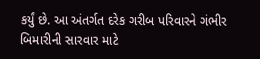કર્યું છે. આ અંતર્ગત દરેક ગરીબ પરિવારને ગંભીર બિમારીની સારવાર માટે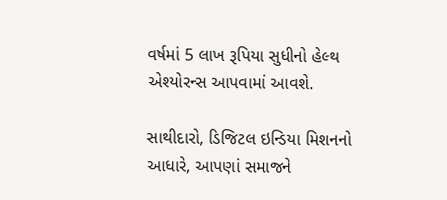વર્ષમાં 5 લાખ રૂપિયા સુધીનો હેલ્થ એશ્યોરન્સ આપવામાં આવશે.

સાથીદારો, ડિજિટલ ઇન્ડિયા મિશનનો આધારે, આપણાં સમાજને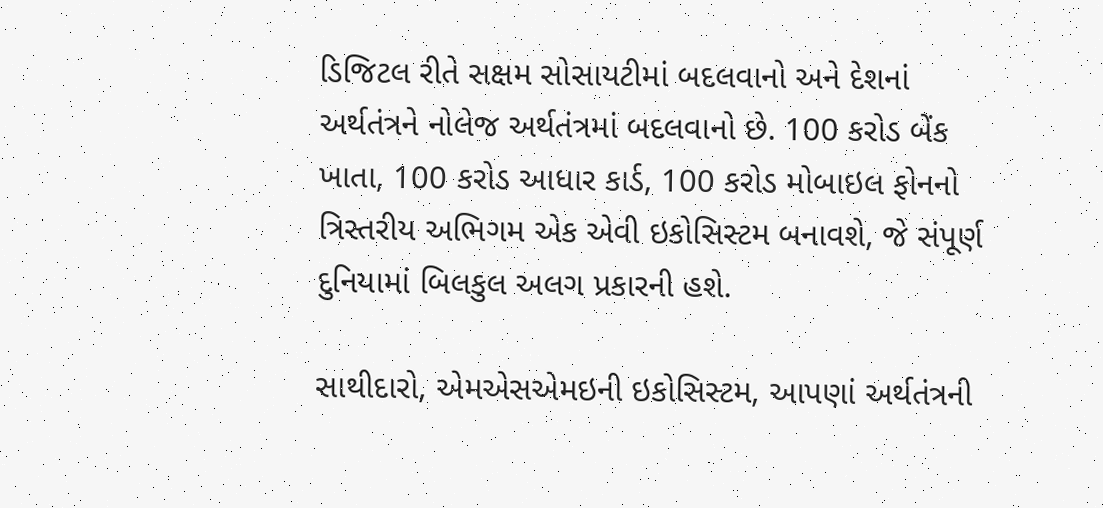ડિજિટલ રીતે સક્ષમ સોસાયટીમાં બદલવાનો અને દેશનાં અર્થતંત્રને નોલેજ અર્થતંત્રમાં બદલવાનો છે. 100 કરોડ બેંક ખાતા, 100 કરોડ આધાર કાર્ડ, 100 કરોડ મોબાઇલ ફોનનો ત્રિસ્તરીય અભિગમ એક એવી ઇકોસિસ્ટમ બનાવશે, જે સંપૂર્ણ દુનિયામાં બિલકુલ અલગ પ્રકારની હશે.

સાથીદારો, એમએસએમઇની ઇકોસિસ્ટમ, આપણાં અર્થતંત્રની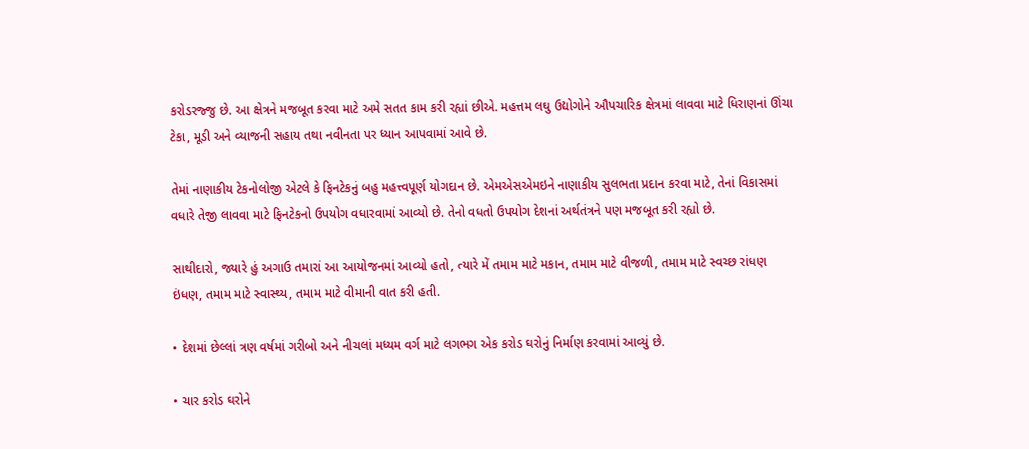કરોડરજ્જુ છે. આ ક્ષેત્રને મજબૂત કરવા માટે અમે સતત કામ કરી રહ્યાં છીએ. મહત્તમ લઘુ ઉદ્યોગોને ઔપચારિક ક્ષેત્રમાં લાવવા માટે ધિરાણનાં ઊંચા ટેકા, મૂડી અને વ્યાજની સહાય તથા નવીનતા પર ધ્યાન આપવામાં આવે છે.

તેમાં નાણાકીય ટેકનોલોજી એટલે કે ફિનટેકનું બહુ મહત્ત્વપૂર્ણ યોગદાન છે. એમએસએમઇને નાણાકીય સુલભતા પ્રદાન કરવા માટે, તેનાં વિકાસમાં વધારે તેજી લાવવા માટે ફિનટેકનો ઉપયોગ વધારવામાં આવ્યો છે. તેનો વધતો ઉપયોગ દેશનાં અર્થતંત્રને પણ મજબૂત કરી રહ્યો છે.

સાથીદારો, જ્યારે હું અગાઉ તમારાં આ આયોજનમાં આવ્યો હતો, ત્યારે મેં તમામ માટે મકાન, તમામ માટે વીજળી, તમામ માટે સ્વચ્છ રાંધણ ઇંધણ, તમામ માટે સ્વાસ્થ્ય, તમામ માટે વીમાની વાત કરી હતી.

• દેશમાં છેલ્લાં ત્રણ વર્ષમાં ગરીબો અને નીચલાં મધ્યમ વર્ગ માટે લગભગ એક કરોડ ઘરોનું નિર્માણ કરવામાં આવ્યું છે.

• ચાર કરોડ ઘરોને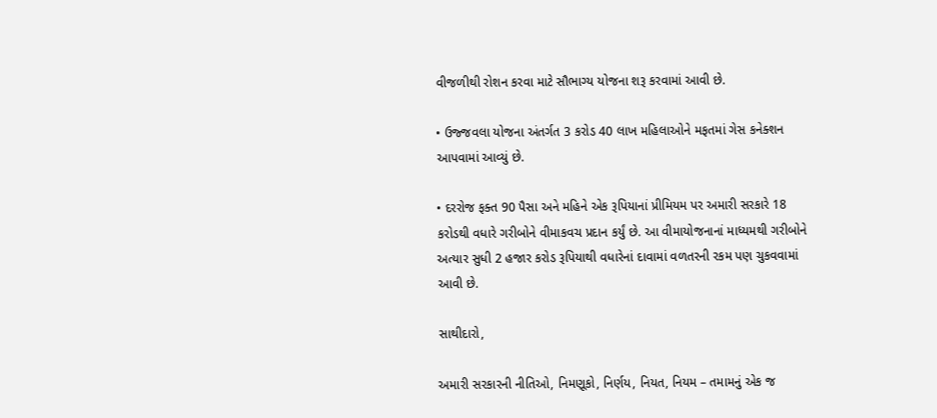વીજળીથી રોશન કરવા માટે સૌભાગ્ય યોજના શરૂ કરવામાં આવી છે.

• ઉજ્જવલા યોજના અંતર્ગત 3 કરોડ 40 લાખ મહિલાઓને મફતમાં ગેસ કનેક્શન આપવામાં આવ્યું છે.

• દરરોજ ફક્ત 90 પૈસા અને મહિને એક રૂપિયાનાં પ્રીમિયમ પર અમારી સરકારે 18 કરોડથી વધારે ગરીબોને વીમાકવચ પ્રદાન કર્યું છે. આ વીમાયોજનાનાં માધ્યમથી ગરીબોને અત્યાર સુધી 2 હજાર કરોડ રૂપિયાથી વધારેનાં દાવામાં વળતરની રકમ પણ ચુકવવામાં આવી છે.

સાથીદારો,

અમારી સરકારની નીતિઓ, નિમણૂકો, નિર્ણય, નિયત, નિયમ – તમામનું એક જ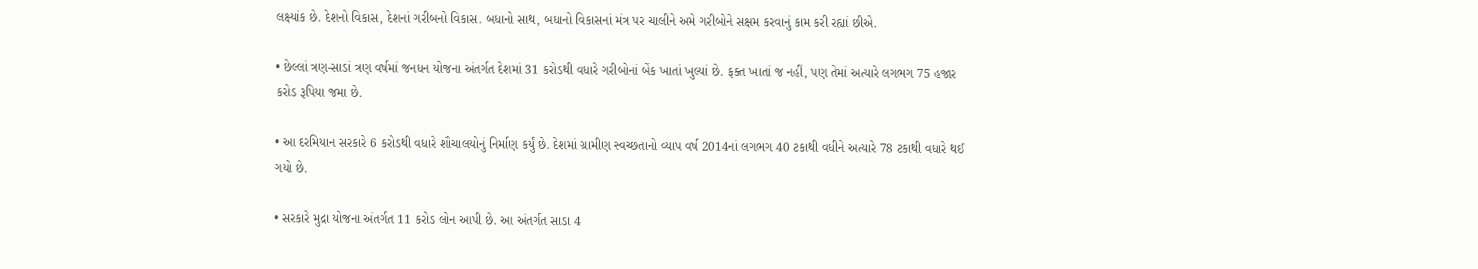લક્ષ્યાંક છે. દેશનો વિકાસ, દેશનાં ગરીબનો વિકાસ. બધાનો સાથ, બધાનો વિકાસનાં મંત્ર પર ચાલીને અમે ગરીબોને સક્ષમ કરવાનું કામ કરી રહ્યાં છીએ.

• છેલ્લાં ત્રણ-સાડાં ત્રણ વર્ષમાં જનધન યોજના અંતર્ગત દેશમાં 31 કરોડથી વધારે ગરીબોનાં બેંક ખાતાં ખુલ્યાં છે. ફક્ત ખાતાં જ નહીં, પણ તેમાં અત્યારે લગભગ 75 હજાર કરોડ રૂપિયા જમા છે.

• આ દરમિયાન સરકારે 6 કરોડથી વધારે શૌચાલયોનું નિર્માણ કર્યું છે. દેશમાં ગ્રામીણ સ્વચ્છતાનો વ્યાપ વર્ષ 2014નાં લગભગ 40 ટકાથી વધીને અત્યારે 78 ટકાથી વધારે થઈ ગયો છે.

• સરકારે મુદ્રા યોજના અંતર્ગત 11 કરોડ લોન આપી છે. આ અંતર્ગત સાડા 4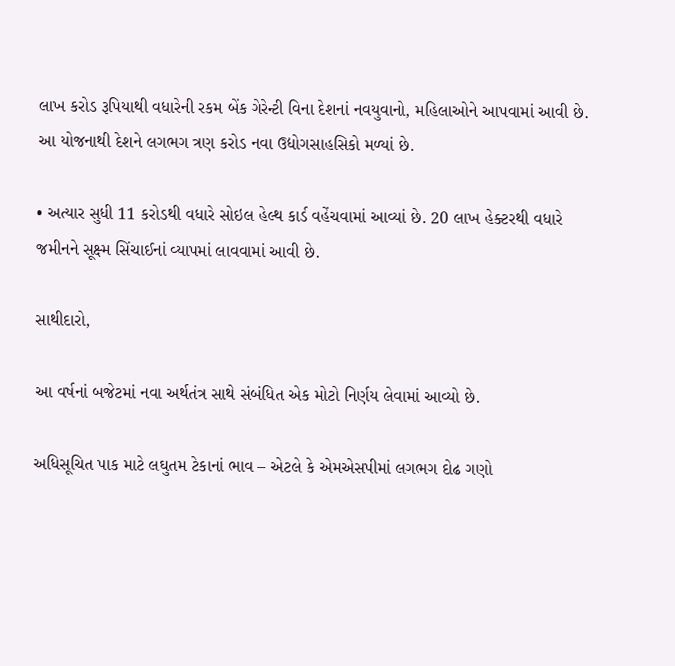લાખ કરોડ રૂપિયાથી વધારેની રકમ બેંક ગેરેન્ટી વિના દેશનાં નવયુવાનો, મહિલાઓને આપવામાં આવી છે. આ યોજનાથી દેશને લગભગ ત્રણ કરોડ નવા ઉદ્યોગસાહસિકો મળ્યાં છે.

• અત્યાર સુધી 11 કરોડથી વધારે સોઇલ હેલ્થ કાર્ડ વહેંચવામાં આવ્યાં છે. 20 લાખ હેક્ટરથી વધારે જમીનને સૂક્ષ્મ સિંચાઈનાં વ્યાપમાં લાવવામાં આવી છે.

સાથીદારો,

આ વર્ષનાં બજેટમાં નવા અર્થતંત્ર સાથે સંબંધિત એક મોટો નિર્ણય લેવામાં આવ્યો છે.

અધિસૂચિત પાક માટે લઘુતમ ટેકાનાં ભાવ – એટલે કે એમએસપીમાં લગભગ દોઢ ગણો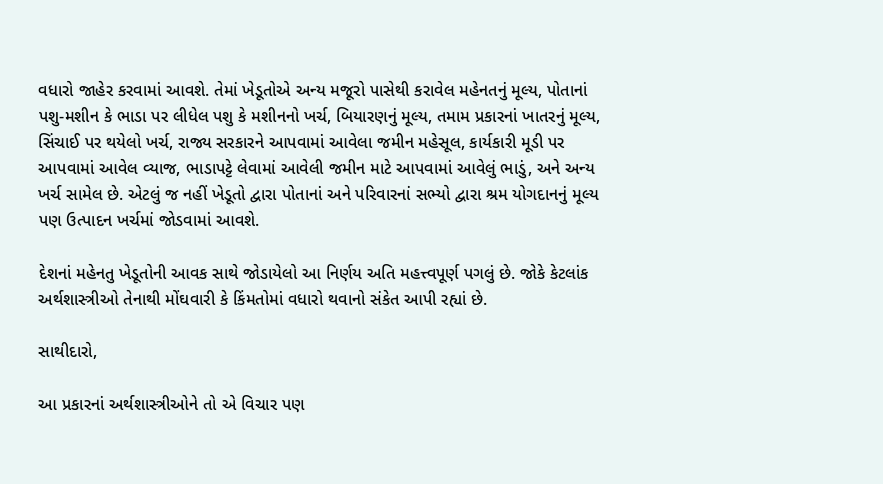વધારો જાહેર કરવામાં આવશે. તેમાં ખેડૂતોએ અન્ય મજૂરો પાસેથી કરાવેલ મહેનતનું મૂલ્ય, પોતાનાં પશુ-મશીન કે ભાડા પર લીધેલ પશુ કે મશીનનો ખર્ચ, બિયારણનું મૂલ્ય, તમામ પ્રકારનાં ખાતરનું મૂલ્ય, સિંચાઈ પર થયેલો ખર્ચ, રાજ્ય સરકારને આપવામાં આવેલા જમીન મહેસૂલ, કાર્યકારી મૂડી પર આપવામાં આવેલ વ્યાજ, ભાડાપટ્ટે લેવામાં આવેલી જમીન માટે આપવામાં આવેલું ભાડું, અને અન્ય ખર્ચ સામેલ છે. એટલું જ નહીં ખેડૂતો દ્વારા પોતાનાં અને પરિવારનાં સભ્યો દ્વારા શ્રમ યોગદાનનું મૂલ્ય પણ ઉત્પાદન ખર્ચમાં જોડવામાં આવશે.

દેશનાં મહેનતુ ખેડૂતોની આવક સાથે જોડાયેલો આ નિર્ણય અતિ મહત્ત્વપૂર્ણ પગલું છે. જોકે કેટલાંક અર્થશાસ્ત્રીઓ તેનાથી મોંઘવારી કે કિંમતોમાં વધારો થવાનો સંકેત આપી રહ્યાં છે.

સાથીદારો,

આ પ્રકારનાં અર્થશાસ્ત્રીઓને તો એ વિચાર પણ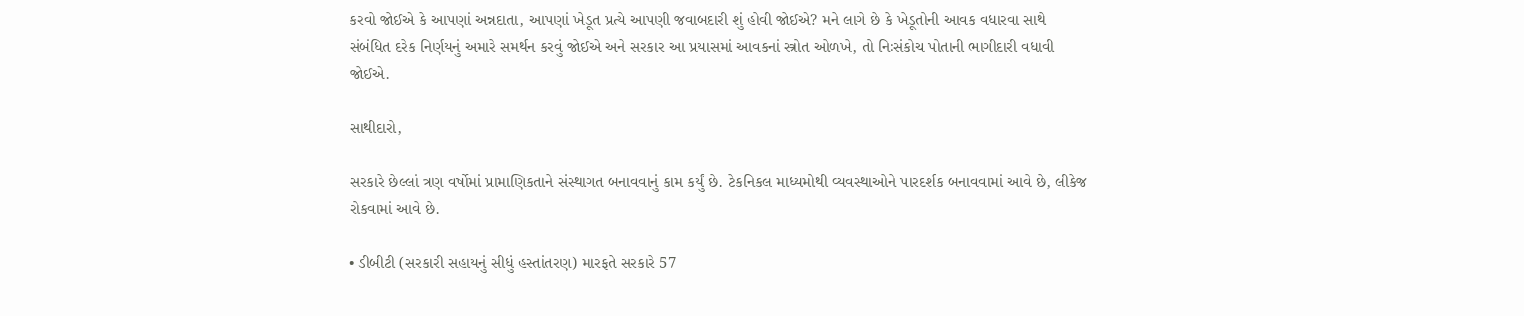કરવો જોઈએ કે આપણાં અન્નદાતા, આપણાં ખેડૂત પ્રત્યે આપણી જવાબદારી શું હોવી જોઈએ? મને લાગે છે કે ખેડૂતોની આવક વધારવા સાથે સંબંધિત દરેક નિર્ણયનું અમારે સમર્થન કરવું જોઈએ અને સરકાર આ પ્રયાસમાં આવકનાં સ્ત્રોત ઓળખે, તો નિઃસંકોચ પોતાની ભાગીદારી વધાવી જોઈએ.

સાથીદારો,

સરકારે છેલ્લાં ત્રણ વર્ષોમાં પ્રામાણિકતાને સંસ્થાગત બનાવવાનું કામ કર્યું છે. ટેકનિકલ માધ્યમોથી વ્યવસ્થાઓને પારદર્શક બનાવવામાં આવે છે, લીકેજ રોકવામાં આવે છે.

• ડીબીટી (સરકારી સહાયનું સીધું હસ્તાંતરણ) મારફતે સરકારે 57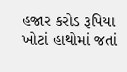હજાર કરોડ રૂપિયા ખોટાં હાથોમાં જતાં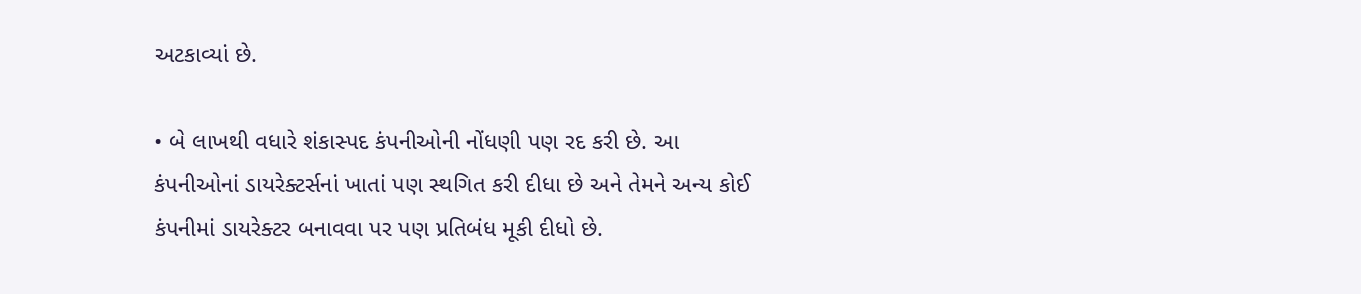અટકાવ્યાં છે.

• બે લાખથી વધારે શંકાસ્પદ કંપનીઓની નોંધણી પણ રદ કરી છે. આ કંપનીઓનાં ડાયરેક્ટર્સનાં ખાતાં પણ સ્થગિત કરી દીધા છે અને તેમને અન્ય કોઈ કંપનીમાં ડાયરેક્ટર બનાવવા પર પણ પ્રતિબંધ મૂકી દીધો છે.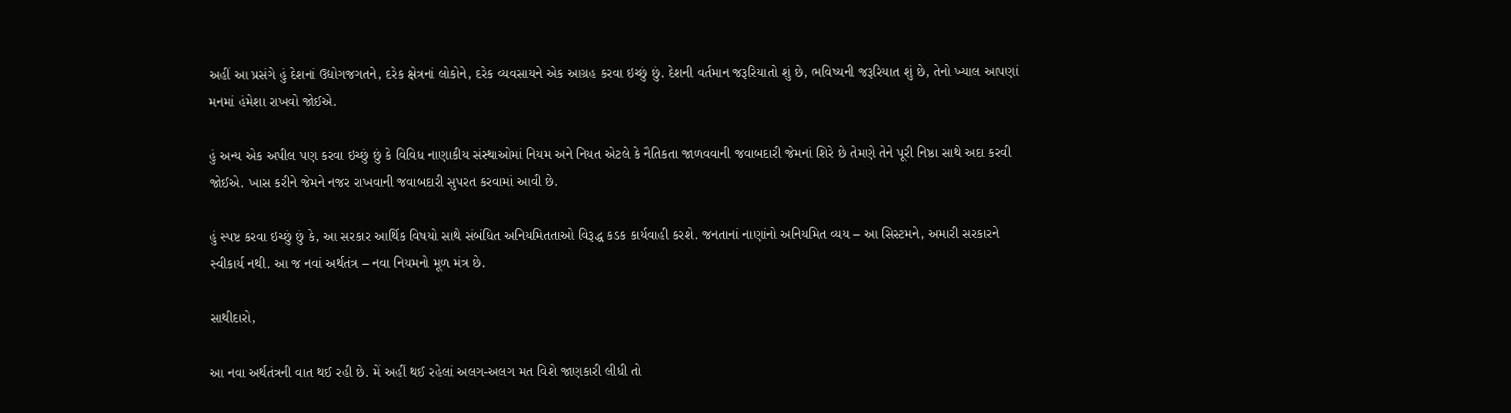અહીં આ પ્રસંગે હું દેશનાં ઉદ્યોગજગતને, દરેક ક્ષેત્રનાં લોકોને, દરેક વ્યવસાયને એક આગ્રહ કરવા ઇચ્છું છું. દેશની વર્તમાન જરૂરિયાતો શું છે, ભવિષ્યની જરૂરિયાત શું છે, તેનો ખ્યાલ આપણાં મનમાં હંમેશા રાખવો જોઈએ.

હું અન્ય એક અપીલ પણ કરવા ઇચ્છું છું કે વિવિધ નાણાકીય સંસ્થાઓમાં નિયમ અને નિયત એટલે કે નૈતિકતા જાળવવાની જવાબદારી જેમનાં શિરે છે તેમણે તેને પૂરી નિષ્ઠા સાથે અદા કરવી જોઈએ. ખાસ કરીને જેમને નજર રાખવાની જવાબદારી સુપરત કરવામાં આવી છે.

હું સ્પષ્ટ કરવા ઇચ્છું છું કે, આ સરકાર આર્થિક વિષયો સાથે સંબંધિત અનિયમિતતાઓ વિરૂદ્ધ કડક કાર્યવાહી કરશે. જનતાનાં નાણાંનો અનિયમિત વ્યય – આ સિસ્ટમને, અમારી સરકારને સ્વીકાર્ય નથી. આ જ નવાં અર્થતંત્ર – નવા નિયમનો મૂળ મંત્ર છે.

સાથીદારો,

આ નવા અર્થતંત્રની વાત થઈ રહી છે. મેં અહીં થઈ રહેલાં અલગ-અલગ મત વિશે જાણકારી લીધી તો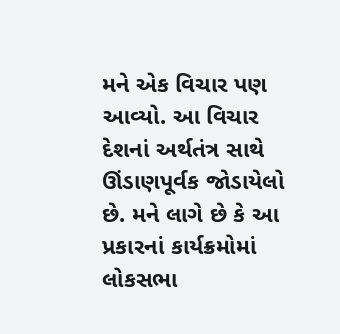મને એક વિચાર પણ આવ્યો. આ વિચાર દેશનાં અર્થતંત્ર સાથે ઊંડાણપૂર્વક જોડાયેલો છે. મને લાગે છે કે આ પ્રકારનાં કાર્યક્રમોમાં લોકસભા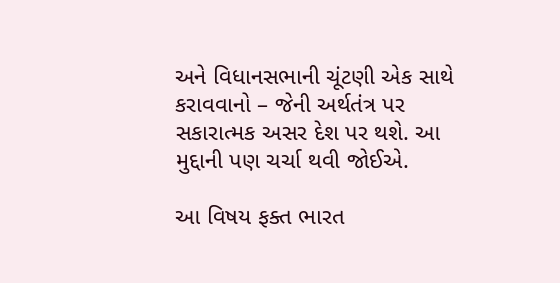અને વિધાનસભાની ચૂંટણી એક સાથે કરાવવાનો – જેની અર્થતંત્ર પર સકારાત્મક અસર દેશ પર થશે. આ મુદ્દાની પણ ચર્ચા થવી જોઈએ.

આ વિષય ફક્ત ભારત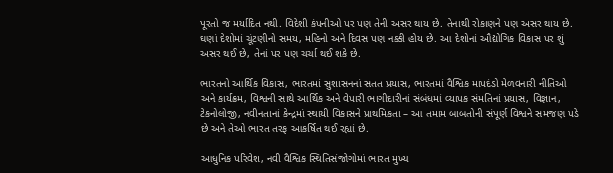પૂરતો જ મર્યાદિત નથી. વિદેશી કંપનીઓ પર પણ તેની અસર થાય છે. તેનાથી રોકાણને પણ અસર થાય છે. ઘણાં દેશોમાં ચૂંટણીનો સમય, મહિનો અને દિવસ પણ નક્કી હોય છે. આ દેશોનાં ઔદ્યોગિક વિકાસ પર શું અસર થઈ છે, તેનાં પર પણ ચર્ચા થઈ શકે છે.

ભારતનો આર્થિક વિકાસ, ભારતમાં સુશાસનનાં સતત પ્રયાસ, ભારતમાં વૈશ્વિક માપદંડો મેળવનારી નીતિઓ અને કાર્યક્રમ, વિશ્વની સાથે આર્થિક અને વેપારી ભાગીદારીનાં સંબંધમાં વ્યાપક સંમતિનાં પ્રયાસ, વિજ્ઞાન, ટેકનોલોજી, નવીનતાનાં કેન્દ્રમાં સ્થાયી વિકાસને પ્રાથમિકતા – આ તમામ બાબતોની સંપૂર્ણ વિશ્વને સમજણ પડે છે અને તેઓ ભારત તરફ આકર્ષિત થઈ રહ્યાં છે.

આધુનિક પરિવેશ, નવી વૈશ્વિક સ્થિતિસંજોગોમાં ભારત મુખ્ય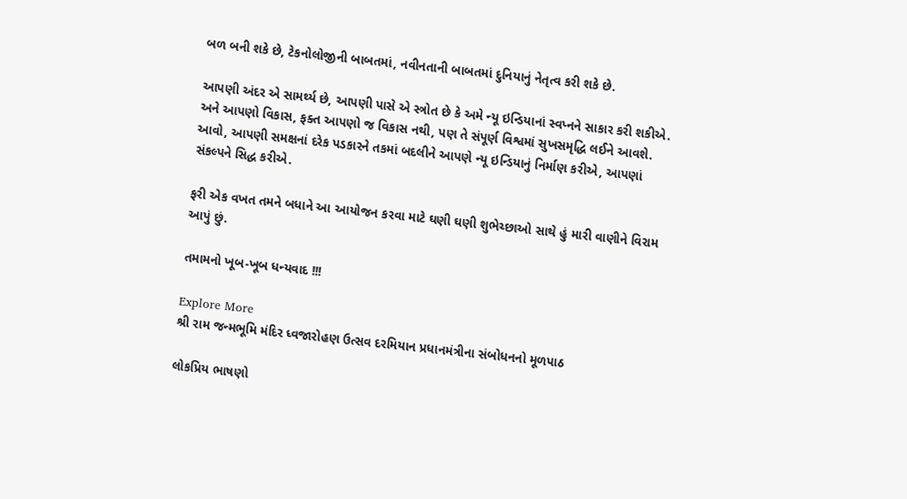બળ બની શકે છે, ટેકનોલોજીની બાબતમાં, નવીનતાની બાબતમાં દુનિયાનું નેતૃત્વ કરી શકે છે.

આપણી અંદર એ સામર્થ્ય છે, આપણી પાસે એ સ્ત્રોત છે કે અમે ન્યૂ ઇન્ડિયાનાં સ્વપ્નને સાકાર કરી શકીએ. અને આપણો વિકાસ, ફક્ત આપણો જ વિકાસ નથી, પણ તે સંપૂર્ણ વિશ્વમાં સુખસમૃદ્ધિ લઈને આવશે.
આવો, આપણી સમક્ષનાં દરેક પડકારને તકમાં બદલીને આપણે ન્યૂ ઇન્ડિયાનું નિર્માણ કરીએ, આપણાં સંકલ્પને સિદ્ધ કરીએ.

ફરી એક વખત તમને બધાને આ આયોજન કરવા માટે ઘણી ઘણી શુભેચ્છાઓ સાથે હું મારી વાણીને વિરામ આપું છું.

તમામનો ખૂબ-ખૂબ ધન્યવાદ !!!

Explore More
શ્રી રામ જન્મભૂમિ મંદિર ધ્વજારોહણ ઉત્સવ દરમિયાન પ્રધાનમંત્રીના સંબોધનનો મૂળપાઠ

લોકપ્રિય ભાષણો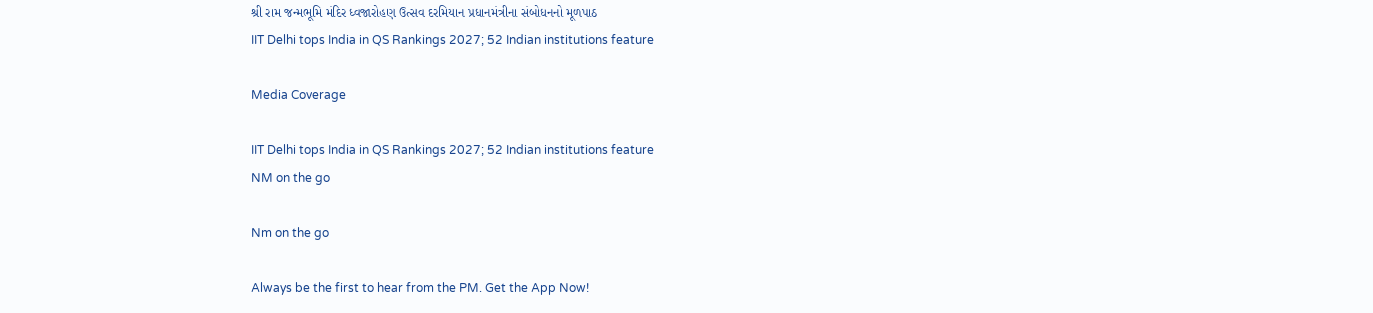શ્રી રામ જન્મભૂમિ મંદિર ધ્વજારોહણ ઉત્સવ દરમિયાન પ્રધાનમંત્રીના સંબોધનનો મૂળપાઠ
IIT Delhi tops India in QS Rankings 2027; 52 Indian institutions feature

Media Coverage

IIT Delhi tops India in QS Rankings 2027; 52 Indian institutions feature
NM on the go

Nm on the go

Always be the first to hear from the PM. Get the App Now!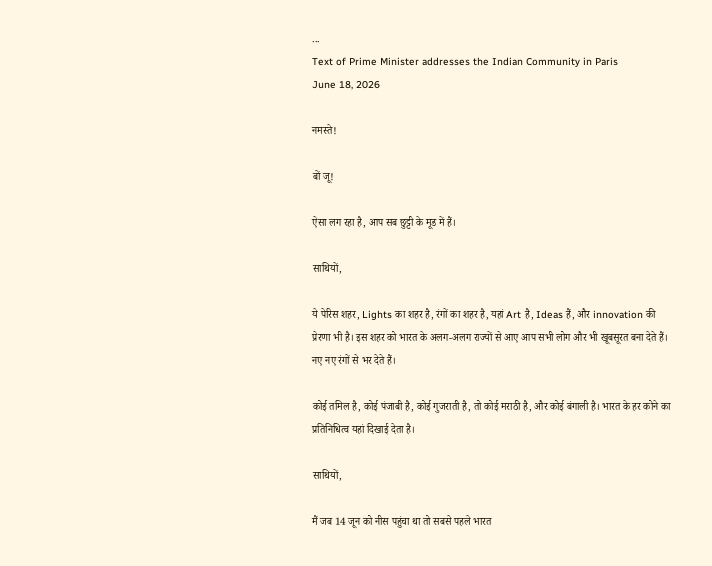...
Text of Prime Minister addresses the Indian Community in Paris
June 18, 2026

नमस्ते!

बों जू!

ऐसा लग रहा है, आप सब छुट्टी के मूड में हैं।

साथियों,

ये पेरिस शहर, Lights का शहर है, रंगों का शहर है, यहां Art है, Ideas हैं, और innovation की प्रेरणा भी है। इस शहर को भारत के अलग-अलग राज्यों से आए आप सभी लोग और भी खूबसूरत बना देते हैं। नए नए रंगों से भर देते हैं।

कोई तमिल है, कोई पंजाबी है, कोई गुजराती है, तो कोई मराठी है, और कोई बंगाली है। भारत के हर कोने का प्रतिनिधित्व यहां दिखाई देता है।

साथियों,

मैं जब 14 जून को नीस पहुंचा था तो सबसे पहले भारत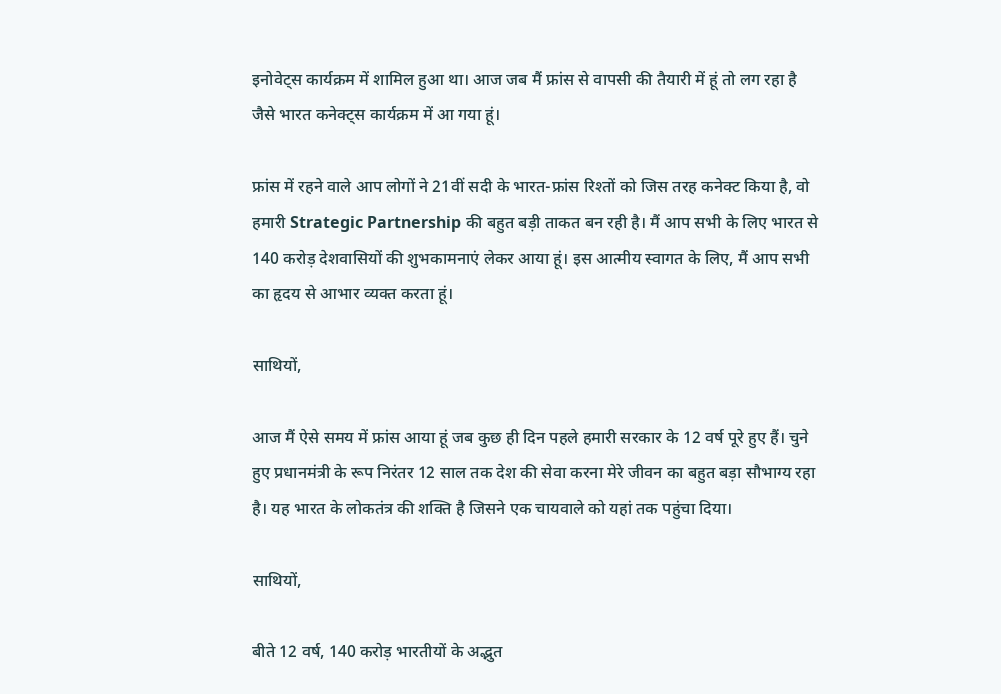इनोवेट्स कार्यक्रम में शामिल हुआ था। आज जब मैं फ्रांस से वापसी की तैयारी में हूं तो लग रहा है जैसे भारत कनेक्ट्स कार्यक्रम में आ गया हूं।

फ्रांस में रहने वाले आप लोगों ने 21वीं सदी के भारत-फ्रांस रिश्तों को जिस तरह कनेक्ट किया है, वो हमारी Strategic Partnership की बहुत बड़ी ताकत बन रही है। मैं आप सभी के लिए भारत से 140 करोड़ देशवासियों की शुभकामनाएं लेकर आया हूं। इस आत्मीय स्वागत के लिए, मैं आप सभी का हृदय से आभार व्यक्त करता हूं।

साथियों,

आज मैं ऐसे समय में फ्रांस आया हूं जब कुछ ही दिन पहले हमारी सरकार के 12 वर्ष पूरे हुए हैं। चुने हुए प्रधानमंत्री के रूप निरंतर 12 साल तक देश की सेवा करना मेरे जीवन का बहुत बड़ा सौभाग्य रहा है। यह भारत के लोकतंत्र की शक्ति है जिसने एक चायवाले को यहां तक पहुंचा दिया।

साथियों,

बीते 12 वर्ष, 140 करोड़ भारतीयों के अद्भुत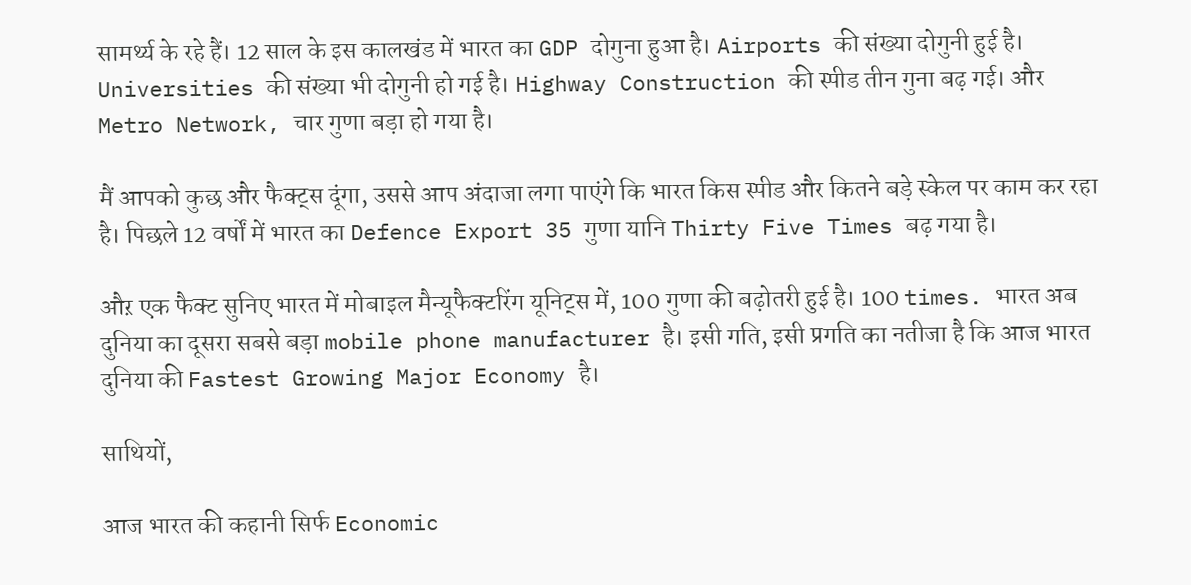सामर्थ्य के रहे हैं। 12 साल के इस कालखंड में भारत का GDP दोगुना हुआ है। Airports की संख्या दोगुनी हुई है। Universities की संख्या भी दोगुनी हो गई है। Highway Construction की स्पीड तीन गुना बढ़ गई। और Metro Network, चार गुणा बड़ा हो गया है।

मैं आपको कुछ और फैक्ट्स दूंगा, उससे आप अंदाजा लगा पाएंगे कि भारत किस स्पीड और कितने बड़े स्केल पर काम कर रहा है। पिछले 12 वर्षों में भारत का Defence Export 35 गुणा यानि Thirty Five Times बढ़ गया है।

औऱ एक फैक्ट सुनिए भारत में मोबाइल मैन्यूफैक्टरिंग यूनिट्स में, 100 गुणा की बढ़ोतरी हुई है। 100 times. भारत अब दुनिया का दूसरा सबसे बड़ा mobile phone manufacturer है। इसी गति, इसी प्रगति का नतीजा है कि आज भारत दुनिया की Fastest Growing Major Economy है।

साथियों,

आज भारत की कहानी सिर्फ Economic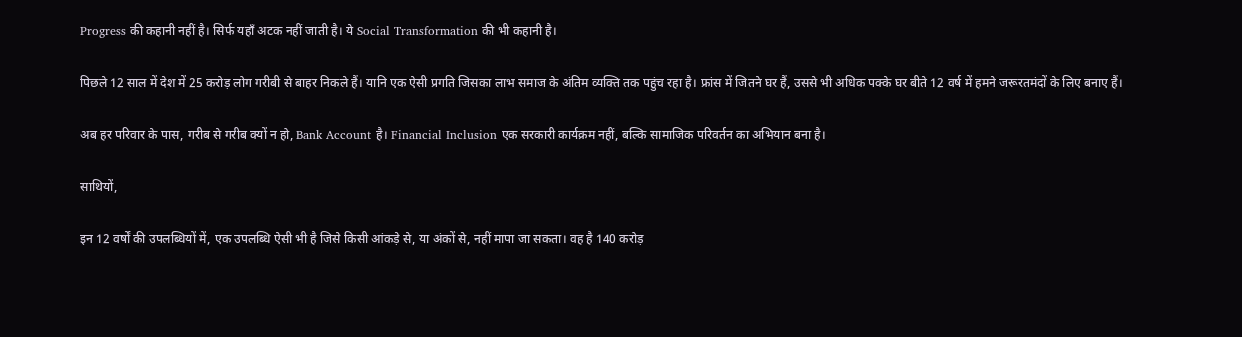Progress की कहानी नहीं है। सिर्फ यहाँ अटक नहीं जाती है। ये Social Transformation की भी कहानी है।

पिछले 12 साल में देश में 25 करोड़ लोग गरीबी से बाहर निकले हैं। यानि एक ऐसी प्रगति जिसका लाभ समाज के अंतिम व्यक्ति तक पहुंच रहा है। फ्रांस में जितने घर हैं, उससे भी अधिक पक्के घर बीते 12 वर्ष में हमने जरूरतमंदों के लिए बनाए हैं।

अब हर परिवार के पास, गरीब से गरीब क्यों न हो, Bank Account है। Financial Inclusion एक सरकारी कार्यक्रम नहीं, बल्कि सामाजिक परिवर्तन का अभियान बना है।

साथियों,

इन 12 वर्षों की उपलब्धियों में, एक उपलब्धि ऐसी भी है जिसे किसी आंकड़े से, या अंकों से, नहीं मापा जा सकता। वह है 140 करोड़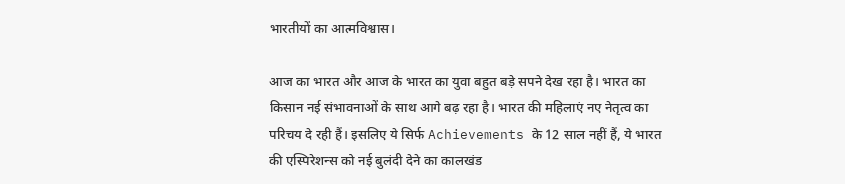भारतीयों का आत्मविश्वास।

आज का भारत और आज के भारत का युवा बहुत बड़े सपने देख रहा है। भारत का किसान नई संभावनाओं के साथ आगे बढ़ रहा है। भारत की महिलाएं नए नेतृत्व का परिचय दे रही हैं। इसलिए ये सिर्फ Achievements के 12 साल नहीं हैं, ये भारत की एस्पिरेशन्स को नई बुलंदी देने का कालखंड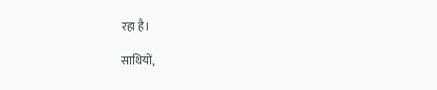रहा है।

साथियों,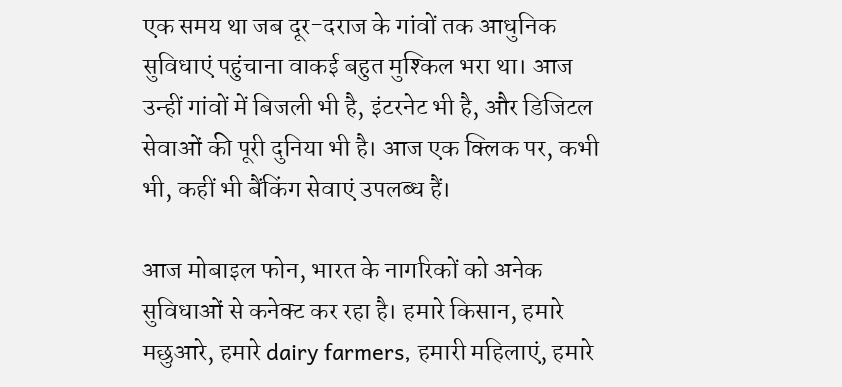एक समय था जब दूर-दराज के गांवों तक आधुनिक सुविधाएं पहुंचाना वाकई बहुत मुश्किल भरा था। आज उन्हीं गांवों में बिजली भी है, इंटरनेट भी है, और डिजिटल सेवाओं की पूरी दुनिया भी है। आज एक क्लिक पर, कभी भी, कहीं भी बैंकिंग सेवाएं उपलब्ध हैं।

आज मोबाइल फोन, भारत के नागरिकों को अनेक सुविधाओं से कनेक्ट कर रहा है। हमारे किसान, हमारे मछुआरे, हमारे dairy farmers, हमारी महिलाएं, हमारे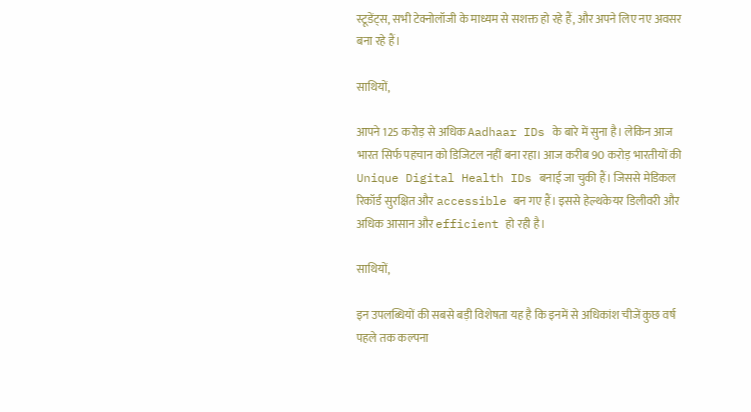स्टूडेंट्स, सभी टेक्नोलॉजी के माध्यम से सशक्त हो रहे हैं, और अपने लिए नए अवसर बना रहे हैं।

साथियों,

आपने 125 करोड़ से अधिक Aadhaar IDs के बारे में सुना है। लेकिन आज भारत सिर्फ पहचान को डिजिटल नहीं बना रहा। आज करीब 90 करोड़ भारतीयों की Unique Digital Health IDs बनाई जा चुकी हैं। जिससे मेडिकल रिकॉर्ड सुरक्षित और accessible बन गए हैं। इससे हेल्थकेयर डिलीवरी और अधिक आसान और efficient हो रही है।

साथियों,

इन उपलब्धियों की सबसे बड़ी विशेषता यह है कि इनमें से अधिकांश चीजें कुछ वर्ष पहले तक कल्पना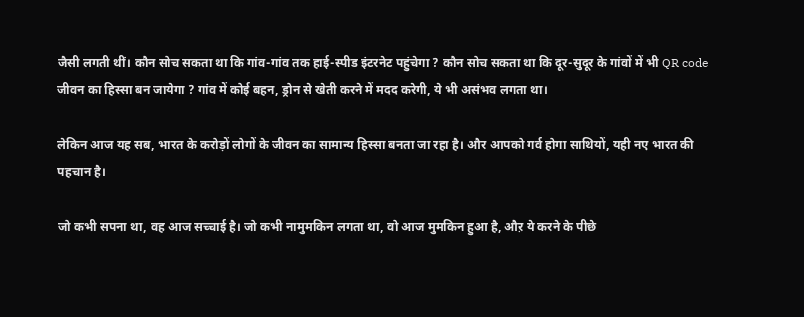जैसी लगती थीं। कौन सोच सकता था कि गांव-गांव तक हाई-स्पीड इंटरनेट पहुंचेगा ? कौन सोच सकता था कि दूर-सुदूर के गांवों में भी QR code जीवन का हिस्सा बन जायेगा ? गांव में कोई बहन, ड्रोन से खेती करने में मदद करेगी, ये भी असंभव लगता था।

लेकिन आज यह सब, भारत के करोड़ों लोगों के जीवन का सामान्य हिस्सा बनता जा रहा है। और आपको गर्व होगा साथियों, यही नए भारत की पहचान है।

जो कभी सपना था, वह आज सच्चाई है। जो कभी नामुमकिन लगता था, वो आज मुमकिन हुआ है, औऱ ये करने के पीछे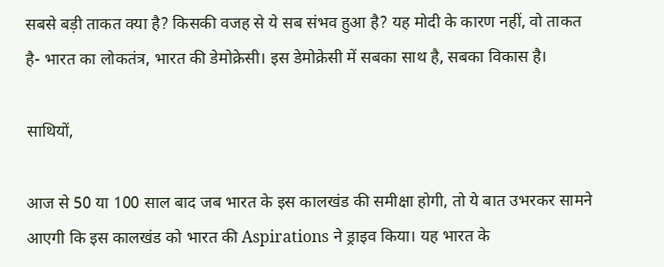सबसे बड़ी ताकत क्या है? किसकी वजह से ये सब संभव हुआ है? यह मोदी के कारण नहीं, वो ताकत है- भारत का लोकतंत्र, भारत की डेमोक्रेसी। इस डेमोक्रेसी में सबका साथ है, सबका विकास है।

साथियों,

आज से 50 या 100 साल बाद जब भारत के इस कालखंड की समीक्षा होगी, तो ये बात उभरकर सामने आएगी कि इस कालखंड को भारत की Aspirations ने ड्राइव किया। यह भारत के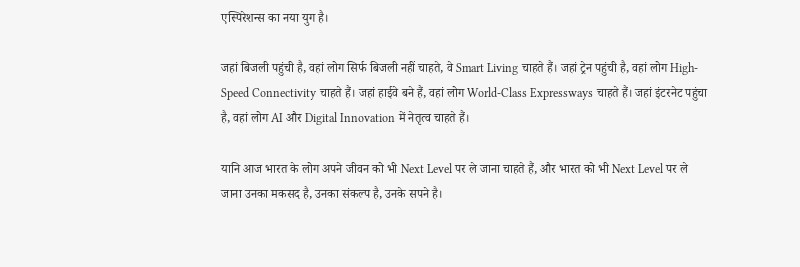एस्पिरेशन्स का नया युग है।

जहां बिजली पहुंची है, वहां लोग सिर्फ बिजली नहीं चाहते, वे Smart Living चाहते हैं। जहां ट्रेन पहुंची है, वहां लोग High-Speed Connectivity चाहते हैं। जहां हाईवे बने हैं, वहां लोग World-Class Expressways चाहते हैं। जहां इंटरनेट पहुंचा है, वहां लोग AI और Digital Innovation में नेतृत्व चाहते हैं।

यानि आज भारत के लोग अपने जीवन को भी Next Level पर ले जाना चाहते हैं, और भारत को भी Next Level पर ले जाना उनका मकसद है, उनका संकल्प है, उनके सपने है।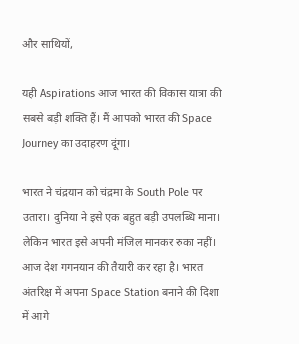और साथियों,

यही Aspirations आज भारत की विकास यात्रा की सबसे बड़ी शक्ति हैं। मैं आपको भारत की Space Journey का उदाहरण दूंगा।

भारत ने चंद्रयान को चंद्रमा के South Pole पर उतारा। दुनिया ने इसे एक बहुत बड़ी उपलब्धि माना। लेकिन भारत इसे अपनी मंजिल मानकर रुका नहीं। आज देश गगनयान की तैयारी कर रहा है। भारत अंतरिक्ष में अपना Space Station बनाने की दिशा में आगे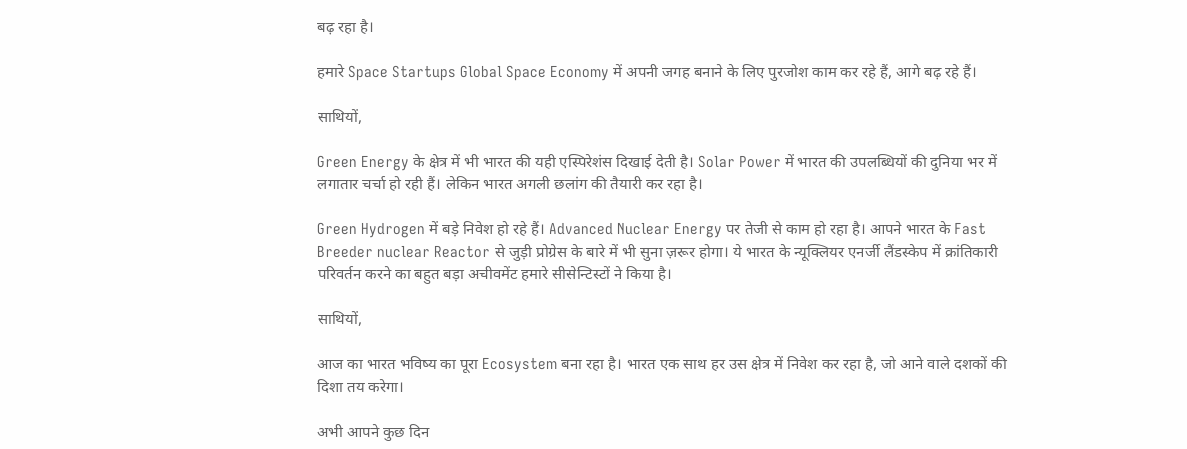बढ़ रहा है।

हमारे Space Startups Global Space Economy में अपनी जगह बनाने के लिए पुरजोश काम कर रहे हैं, आगे बढ़ रहे हैं।

साथियों,

Green Energy के क्षेत्र में भी भारत की यही एस्पिरेशंस दिखाई देती है। Solar Power में भारत की उपलब्धियों की दुनिया भर में लगातार चर्चा हो रही हैं। लेकिन भारत अगली छलांग की तैयारी कर रहा है।

Green Hydrogen में बड़े निवेश हो रहे हैं। Advanced Nuclear Energy पर तेजी से काम हो रहा है। आपने भारत के Fast Breeder nuclear Reactor से जुड़ी प्रोग्रेस के बारे में भी सुना ज़रूर होगा। ये भारत के न्यूक्लियर एनर्जी लैंडस्केप में क्रांतिकारी परिवर्तन करने का बहुत बड़ा अचीवमेंट हमारे सीसेन्टिस्टों ने किया है।

साथियों,

आज का भारत भविष्य का पूरा Ecosystem बना रहा है। भारत एक साथ हर उस क्षेत्र में निवेश कर रहा है, जो आने वाले दशकों की दिशा तय करेगा।

अभी आपने कुछ दिन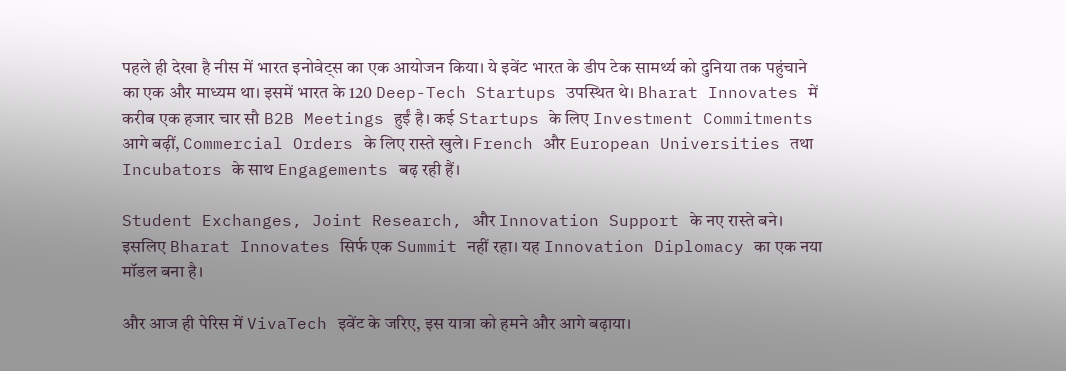पहले ही देखा है नीस में भारत इनोवेट्स का एक आयोजन किया। ये इवेंट भारत के डीप टेक सामर्थ्य को दुनिया तक पहुंचाने का एक और माध्यम था। इसमें भारत के 120 Deep-Tech Startups उपस्थित थे। Bharat Innovates में करीब एक हजार चार सौ B2B Meetings हुईं है। कई Startups के लिए Investment Commitments आगे बढ़ीं, Commercial Orders के लिए रास्ते खुले। French और European Universities तथा Incubators के साथ Engagements बढ़ रही हैं।

Student Exchanges, Joint Research, और Innovation Support के नए रास्ते बने। इसलिए Bharat Innovates सिर्फ एक Summit नहीं रहा। यह Innovation Diplomacy का एक नया मॉडल बना है।

और आज ही पेरिस में VivaTech इवेंट के जरिए, इस यात्रा को हमने और आगे बढ़ाया।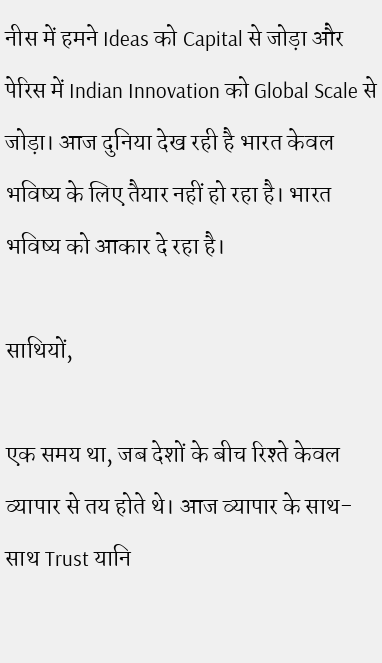नीस में हमने Ideas को Capital से जोड़ा और पेरिस में Indian Innovation को Global Scale से जोड़ा। आज दुनिया देख रही है भारत केवल भविष्य के लिए तैयार नहीं हो रहा है। भारत भविष्य को आकार दे रहा है।

साथियों,

एक समय था, जब देशों के बीच रिश्ते केवल व्यापार से तय होते थे। आज व्यापार के साथ-साथ Trust यानि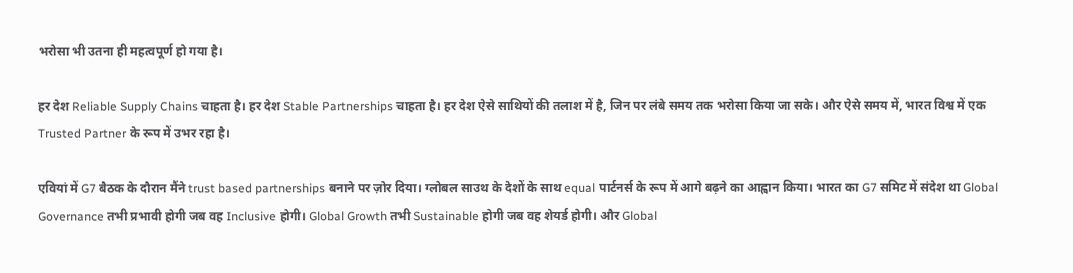भरोसा भी उतना ही महत्वपूर्ण हो गया है।

हर देश Reliable Supply Chains चाहता है। हर देश Stable Partnerships चाहता है। हर देश ऐसे साथियों की तलाश में है, जिन पर लंबे समय तक भरोसा किया जा सके। और ऐसे समय में, भारत विश्व में एक Trusted Partner के रूप में उभर रहा है।

एवियां में G7 बैठक के दौरान मैंने trust based partnerships बनाने पर ज़ोर दिया। ग्लोबल साउथ के देशों के साथ equal पार्टनर्स के रूप में आगे बढ़ने का आह्वान किया। भारत का G7 समिट में संदेश था Global Governance तभी प्रभावी होगी जब वह Inclusive होगी। Global Growth तभी Sustainable होगी जब वह शेयर्ड होगी। और Global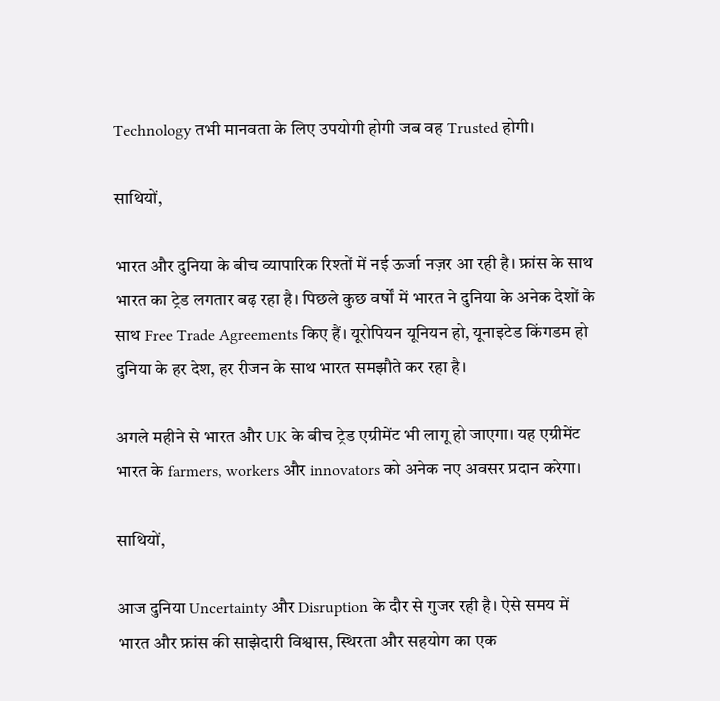Technology तभी मानवता के लिए उपयोगी होगी जब वह Trusted होगी।

साथियों,

भारत और दुनिया के बीच व्यापारिक रिश्तों में नई ऊर्जा नज़र आ रही है। फ्रांस के साथ भारत का ट्रेड लगतार बढ़ रहा है। पिछले कुछ वर्षों में भारत ने दुनिया के अनेक देशों के साथ Free Trade Agreements किए हैं। यूरोपियन यूनियन हो, यूनाइटेड किंगडम हो दुनिया के हर देश, हर रीजन के साथ भारत समझौते कर रहा है।

अगले महीने से भारत और UK के बीच ट्रेड एग्रीमेंट भी लागू हो जाएगा। यह एग्रीमेंट भारत के farmers, workers और innovators को अनेक नए अवसर प्रदान करेगा।

साथियों,

आज दुनिया Uncertainty और Disruption के दौर से गुजर रही है। ऐसे समय में भारत और फ्रांस की साझेदारी विश्वास, स्थिरता और सहयोग का एक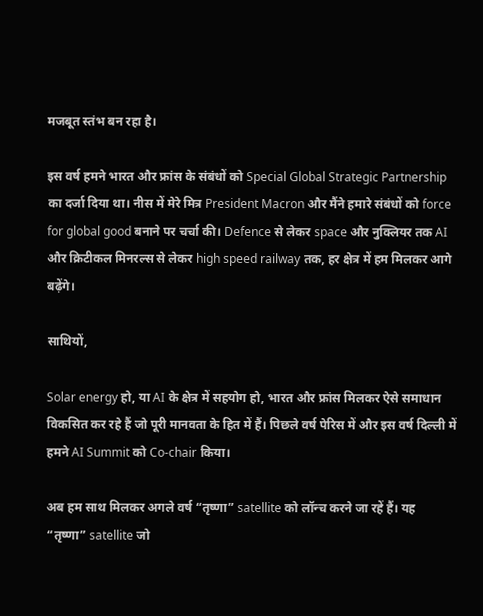मजबूत स्तंभ बन रहा है।

इस वर्ष हमने भारत और फ्रांस के संबंधों को Special Global Strategic Partnership का दर्जा दिया था। नीस में मेरे मित्र President Macron और मैंने हमारे संबंधों को force for global good बनाने पर चर्चा की। Defence से लेकर space और नुक्लियर तक AI और क्रिटीकल मिनरल्स से लेकर high speed railway तक, हर क्षेत्र में हम मिलकर आगे बढ़ेंगे।

साथियों,

Solar energy हो, या AI के क्षेत्र में सहयोग हो, भारत और फ्रांस मिलकर ऐसे समाधान विकसित कर रहे हैं जो पूरी मानवता के हित में हैं। पिछले वर्ष पेरिस में और इस वर्ष दिल्ली में हमने AI Summit को Co-chair किया।

अब हम साथ मिलकर अगले वर्ष “तृष्णा” satellite को लॉन्च करने जा रहें हैं। यह “तृष्णा” satellite जो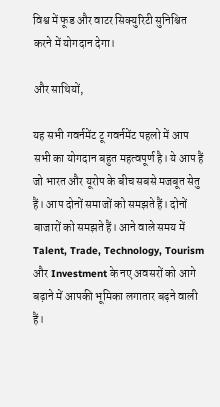विश्व में फूड और वाटर सिक्युरिटी सुनिश्चित करने में योगदान देगा।

और साथियों,

यह सभी गवर्नमेंट टू गवर्नमेंट पहलो में आप सभी का योगदान बहुत महत्वपूर्ण है। ये आप हैं जो भारत और यूरोप के बीच सबसे मजबूत सेतु हैं। आप दोनों समाजों को समझते हैं। दोनों बाजारों को समझते हैं। आने वाले समय में Talent, Trade, Technology, Tourism और Investment के नए अवसरों को आगे बढ़ाने में आपकी भूमिका लगातार बढ़ने वाली हैं।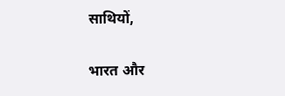साथियों,

भारत और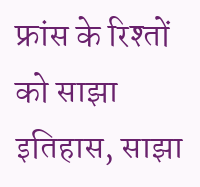फ्रांस के रिश्तों को साझा इतिहास, साझा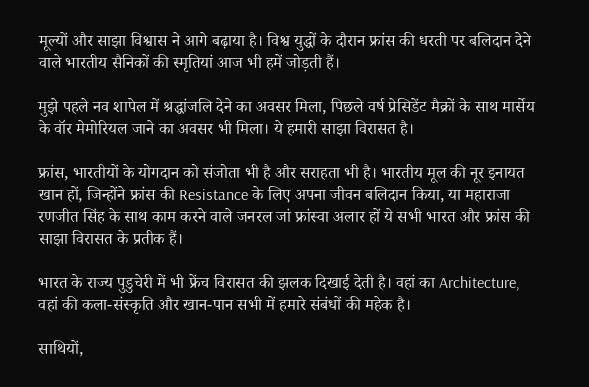मूल्यों और साझा विश्वास ने आगे बढ़ाया है। विश्व युद्धों के दौरान फ्रांस की धरती पर बलिदान देने वाले भारतीय सैनिकों की स्मृतियां आज भी हमें जोड़ती हैं।

मुझे पहले नव शापेल में श्रद्धांजलि देने का अवसर मिला, पिछले वर्ष प्रेसिडेंट मैक्रों के साथ मार्सेय के वॉर मेमोरियल जाने का अवसर भी मिला। ये हमारी साझा विरासत है।

फ्रांस, भारतीयों के योगदान को संजोता भी है और सराहता भी है। भारतीय मूल की नूर इनायत खान हों, जिन्होंने फ्रांस की Resistance के लिए अपना जीवन बलिदान किया, या महाराजा रणजीत सिंह के साथ काम करने वाले जनरल जां फ्रांस्वा अलार हों ये सभी भारत और फ्रांस की साझा विरासत के प्रतीक हैं।

भारत के राज्य पुडुचेरी में भी फ्रेंच विरासत की झलक दिखाई देती है। वहां का Architecture, वहां की कला-संस्कृति और खान-पान सभी में हमारे संबंधों की महेक है।

साथियों,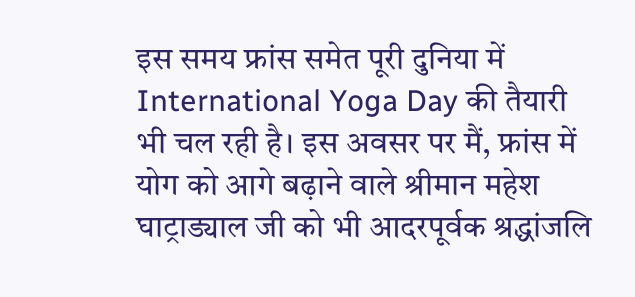इस समय फ्रांस समेत पूरी दुनिया में International Yoga Day की तैयारी भी चल रही है। इस अवसर पर मैं, फ्रांस में योग को आगे बढ़ाने वाले श्रीमान महेश घाट्राड्याल जी को भी आदरपूर्वक श्रद्धांजलि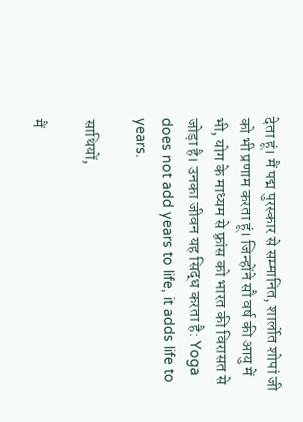देता हूं। मैं पद्म पुरस्कार से सम्मानित, शार्लोत शोपां जी को भी प्रणाम करता हूं। जिन्होंने सौ वर्ष की आयु में भी, योग के माध्यम से फ़्रांस को भारत की विरासत से जोड़ा है। उनका जीवन यह सिद्ध करता है: Yoga does not add years to life, it adds life to years.

साथियों,

मैं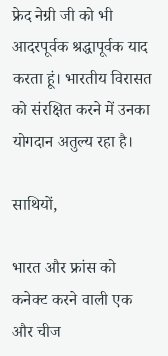फ्रेद नेग्री जी को भी आदरपूर्वक श्रद्धापूर्वक याद करता हूं। भारतीय विरासत को संरक्षित करने में उनका योगदान अतुल्य रहा है।

साथियों,

भारत और फ्रांस को कनेक्ट करने वाली एक और चीज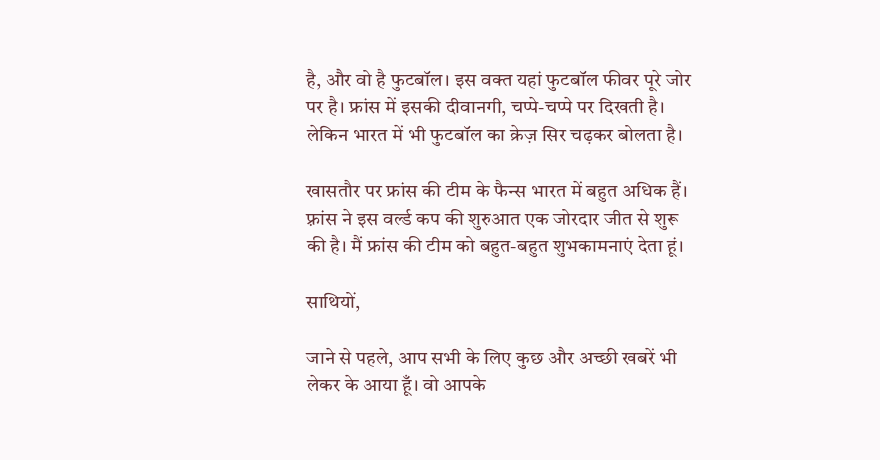है, और वो है फुटबॉल। इस वक्त यहां फुटबॉल फीवर पूरे जोर पर है। फ्रांस में इसकी दीवानगी, चप्पे-चप्पे पर दिखती है। लेकिन भारत में भी फुटबॉल का क्रेज़ सिर चढ़कर बोलता है।

खासतौर पर फ्रांस की टीम के फैन्स भारत में बहुत अधिक हैं। फ़्रांस ने इस वर्ल्ड कप की शुरुआत एक जोरदार जीत से शुरू की है। मैं फ्रांस की टीम को बहुत-बहुत शुभकामनाएं देता हूं।

साथियों,

जाने से पहले, आप सभी के लिए कुछ और अच्छी खबरें भी लेकर के आया हूँ। वो आपके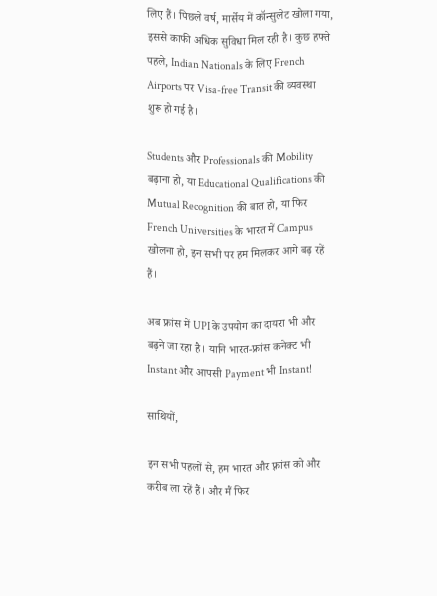लिए हैं। पिछले वर्ष, मार्सेय में कॉन्सुलेट खोला गया, इससे काफी अधिक सुविधा मिल रही है। कुछ हफ्ते पहले, Indian Nationals के लिए French Airports पर Visa-free Transit की व्यवस्था शुरू हो गई है।

Students और Professionals की Mobility बढ़ाना हो, या Educational Qualifications की Mutual Recognition की बात हो, या फिर French Universities के भारत में Campus खोलना हो, इन सभी पर हम मिलकर आगे बढ़ रहें हैं।

अब फ्रांस में UPI के उपयोग का दायरा भी और बढ़ने जा रहा है। यानि भारत-फ्रांस कनेक्ट भी Instant और आपसी Payment भी Instant!

साथियों,

इन सभी पहलों से, हम भारत और फ़्रांस को और करीब ला रहें हैं। और मैं फिर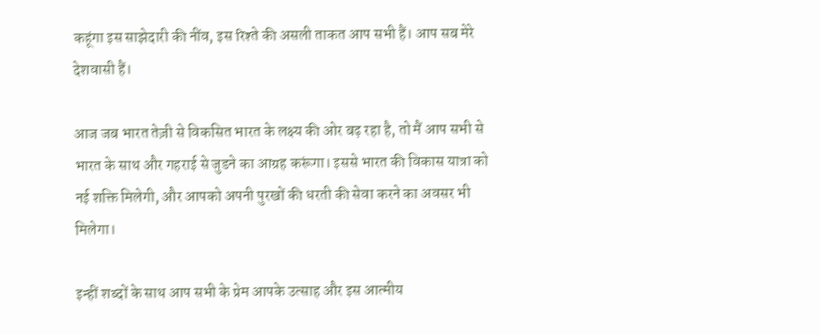कहूंगा इस साझेदारी की नींव, इस रिश्ते की असली ताकत आप सभी हैं। आप सब मेरे देशवासी हैं।

आज जब भारत तेज़ी से विकसित भारत के लक्ष्य की ओर बढ़ रहा है, तो मैं आप सभी से भारत के साथ और गहराई से जुडने का आग्रह करूंगा। इससे भारत की विकास यात्रा को नई शक्ति मिलेगी, और आपको अपनी पुरखों की धरती की सेवा करने का अवसर भी मिलेगा।

इन्हीं शब्दों के साथ आप सभी के प्रेम आपके उत्साह और इस आत्मीय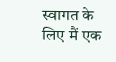स्वागत के लिए मैं एक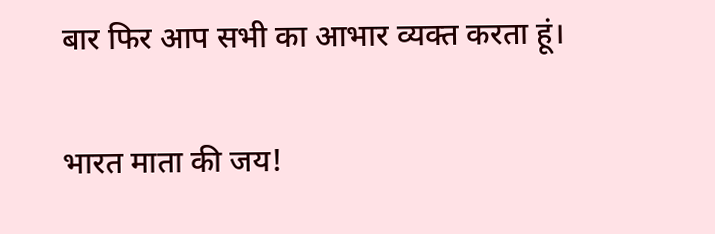बार फिर आप सभी का आभार व्यक्त करता हूं।

भारत माता की जय!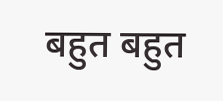बहुत बहुत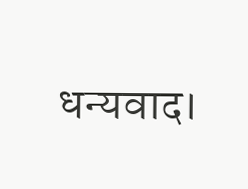धन्यवाद।